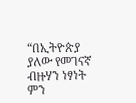“በኢትዮጵያ ያለው የመገናኛ ብዙሃን ነፃነት ምን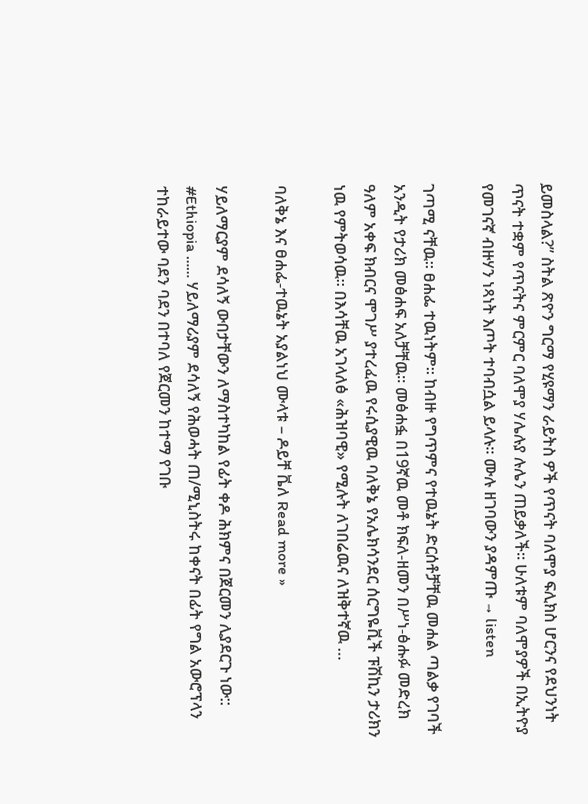ይመስላል?” ስትል ጽዮን ግርማ የሂዩማን ራይትስ ዎች የጥናት ባለሞያ ፍሊክስ ሆርንና የደህንነት ጥናት ተቋም የጥናትና ምርምር ባለሞያ ሃሌሉያ ሉሌን ጠይቃለች። ሁለቱም ባለሞያዎች በኢትዮያ የመገናኛ ብዙሃን ነጻነት እጦት ተባብሷል ይላሉ። ሙሉ ዘገባውን ያዳምጡ → listen

ገጣሚ ናቸዉ። ፀሐፌ ተዉነትም። ከብዙ የግጥምና የተዉኔት ድርሰቶቻቸዉ መሐል ጣልቃ የገባች አንዲት የታሪክ መፅሐፍ አለቻቸዉ። መፅሐፏ በ19ኛዉ መቶ ክፍለ-ዘመን በሥነ-ፅሑፉ መድረክ ዓለም አቀፍ ክብርና ሞገሥ ያተረፈዉ የሩሲያዊዉ ባለቅኔ የአሌክሳንደር ሰርግዬቪች ፑሽኪን ታሪክን ነዉ የምትወሳዉ። በእሳቸዉ አገላለፅ «ሕዝባዊ» የሚሉት ለገበሬዉና ለዝቅተኛዉ …

ባለቅኔ እና ፀሐፌ-ተዉኔት አያልነህ ሙላቱ – ዶይቸ ቬለ Read more »

ሃይለማርያም ደሳለኝ ውበታቸውን ለማስተካከል የፊት ቀዶ ሕክምና በጀርመን ሊያደርጉ ነው:: #Ethiopia …… ሃይለማሪያም ደሳለኝ የሕወሓት ጠ/ሚኒስትሩ ከቀናት በፊት የግል አውሮፕላን ተከራይተው ባደን ባደን በተባለ የጀርመን ከተማ የገቡ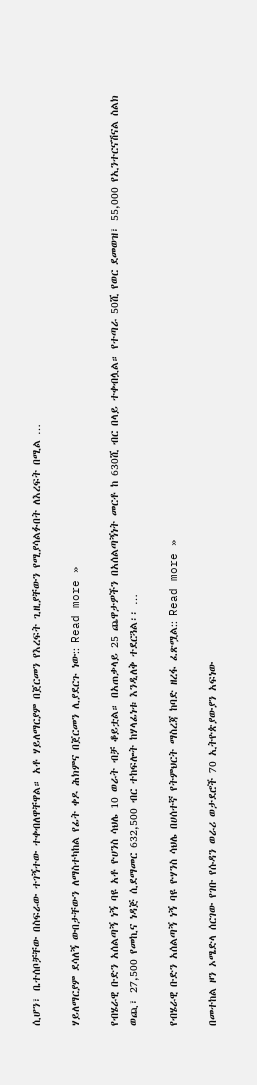ሲሆን፣ ቤተሰቦቻቸው በስፍራው ተገኝተው ተቀብለዋቸዋል። አቶ ሃይለማርያም በጀርመን የእረፍት ጊዚያቸውን የሚያሳልፉበት ለእረፍት በሚል …

ሃይለማርያም ደሳለኝ ውበታቸውን ለማስተካከል የፊት ቀዶ ሕክምና በጀርመን ሊያደርጉ ነው:: Read more »

የብሄራዊ ቡድን አሰልጣኝ ነኝ ባዩ አቶ ዮሀንስ ሳህሌ 10 ወራት ብቻ ቆይቷል። በአጠቃላይ 25 ጨዋታዎችን በአሰልጣኝነት መርቶ ከ 630ሺ ብር በላይ ተቀብሏል። የተጣራ 50ሺ የወር ደመወዝ፣ 55,000 የኢንተርናሽናል ስልክ ወጪ፣ 27,500 የመኪና ነዳጅ ሲደማመር 632,500 ብር ተከፍሎት ከሃላፊነቱ እንዲለቅ ተደርጓል፡፡ …

የብሄራዊ ቡድን አሰልጣኝ ነኝ ባዩ ዮሃንስ ሳህሌ በሀሰተኛ የትምህርት ማስረጃ ከባድ ዘረፋ ፈጽሟል:: Read more »

በመተከል ዞን ኦሜድላ ሰርገው የገቡ የሱዳን ወራሪ ወታደሮች 70 ኢትዮጵያውያን አፍነው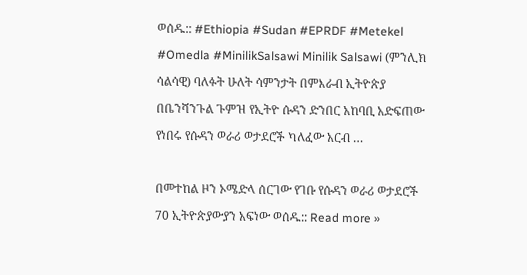ወሰዱ:: #Ethiopia #Sudan #EPRDF #Metekel #Omedla #MinilikSalsawi Minilik Salsawi (ምንሊክ ሳልሳዊ) ባለፉት ሁለት ሳምንታት በምእራብ ኢትዮጵያ በቤንሻንጉል ጉምዝ የኢትዮ ሱዳን ድንበር አከባቢ አድፍጠው የነበሩ የሱዳን ወራሪ ወታደሮች ካለፈው አርብ …

በመተከል ዞን ኦሜድላ ሰርገው የገቡ የሱዳን ወራሪ ወታደሮች 70 ኢትዮጵያውያን አፍነው ወሰዱ:: Read more »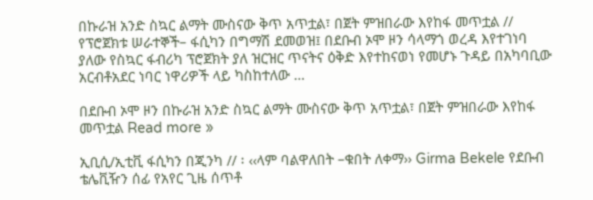በኩራዝ አንድ ስኳር ልማት ሙስናው ቅጥ አጥቷል፣ በጀት ምዝበራው እየከፋ መጥቷል // የፕሮጀክቱ ሠራተኞች– ፋሲካን በግማሽ ደመወዝ፤ በደቡብ ኦሞ ዞን ሳላማጎ ወረዳ እየተገነባ ያለው የስኳር ፋብሪካ ፕሮጀክት ያለ ዝርዝር ጥናትና ዕቅድ እየተከናወነ የመሆኑ ጉዳይ በአካባቢው አርብቶአደር ነባር ነዋሪዎች ላይ ካስከተለው …

በደቡብ ኦሞ ዞን በኩራዝ አንድ ስኳር ልማት ሙስናው ቅጥ አጥቷል፣ በጀት ምዝበራው እየከፋ መጥቷል Read more »

ኢቢሲ/ኢቲቪ ፋሲካን በጂንካ // ፡ ‹‹ላም ባልዋለበት –ቁበት ለቀማ›› Girma Bekele የደቡብ ቴሌቪዥን ሰፊ የአየር ጊዜ ሰጥቶ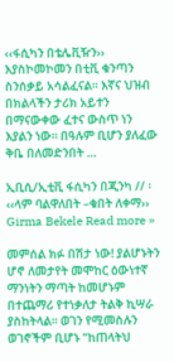‹‹ፋሲካን በቴሌቪዥን›› እያስኮመኮመን በቲቪ ቁንጣን ስንሰቃይ አሳልፈናል፡፡ እኛና ህዝብ በክልላችን ታሪክ አይተን በማናውቀው ፈተና ውስጥ ነን እያልን ነው፡፡ በዓሉም ቢሆን ያለፈው ቅቤ በለመድንበት …

ኢቢሲ/ኢቲቪ ፋሲካን በጂንካ // ፡ ‹‹ላም ባልዋለበት –ቁበት ለቀማ›› Girma Bekele Read more »

መምሰል ክፉ በሽታ ነው! ያልሆኑትን ሆኖ ለመታየት መሞከር ዕውነተኛ ማንነትን ማጣት ከመሆኑም በተጨማሪ የተነቃለታ ትልቅ ኪሣራ ያስከትላል፡፡ ወገን የሚመስሉን ወገኖችም ቢሆኑ “ከጠላትህ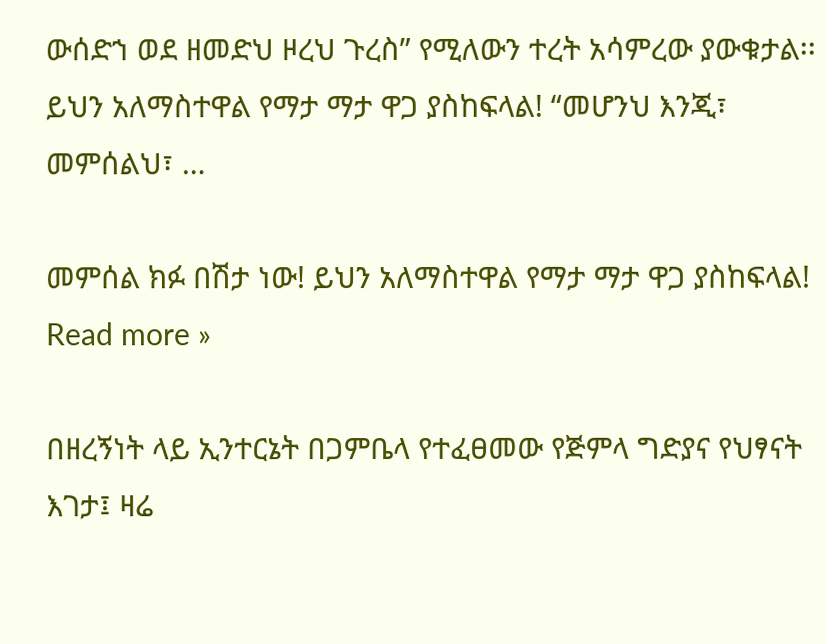ውሰድኀ ወደ ዘመድህ ዞረህ ጉረስ” የሚለውን ተረት አሳምረው ያውቁታል፡፡ ይህን አለማስተዋል የማታ ማታ ዋጋ ያስከፍላል! “መሆንህ እንጂ፣ መምሰልህ፣ …

መምሰል ክፉ በሽታ ነው! ይህን አለማስተዋል የማታ ማታ ዋጋ ያስከፍላል! Read more »

በዘረኝነት ላይ ኢንተርኔት በጋምቤላ የተፈፀመው የጅምላ ግድያና የህፃናት እገታ፤ ዛሬ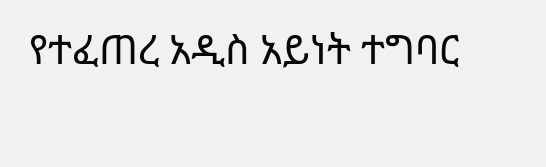የተፈጠረ አዲስ አይነት ተግባር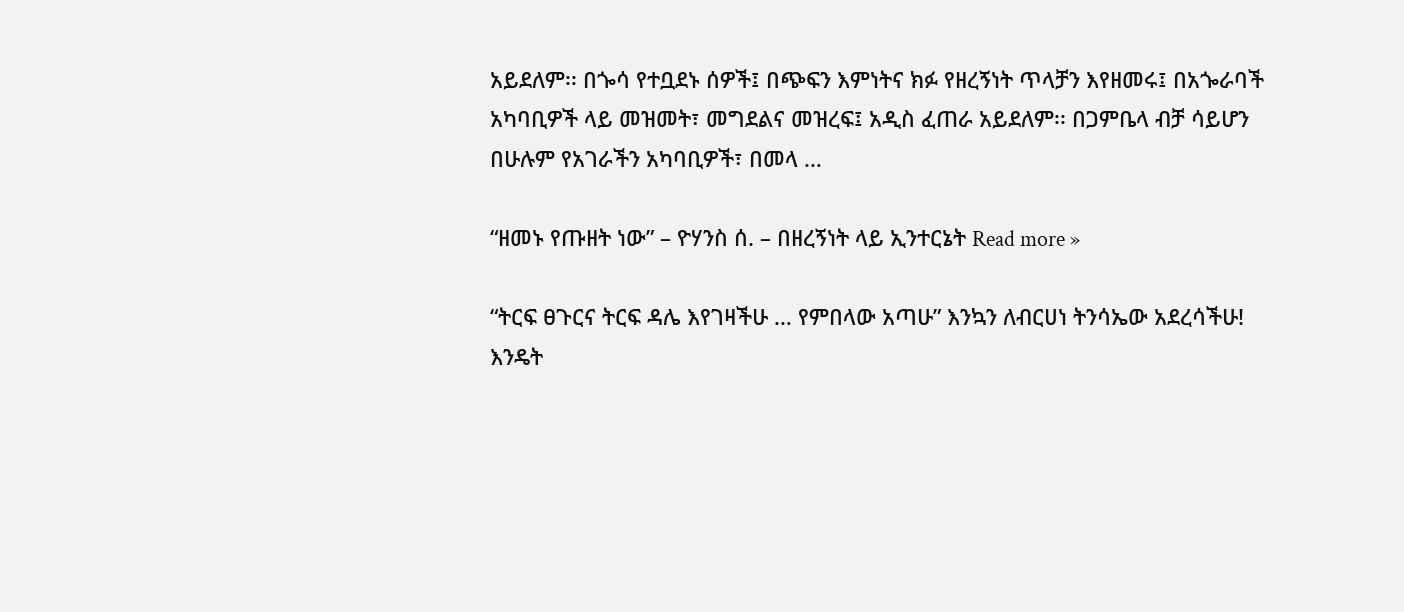አይደለም፡፡ በጐሳ የተቧደኑ ሰዎች፤ በጭፍን እምነትና ክፉ የዘረኝነት ጥላቻን እየዘመሩ፤ በአጐራባች አካባቢዎች ላይ መዝመት፣ መግደልና መዝረፍ፤ አዲስ ፈጠራ አይደለም፡፡ በጋምቤላ ብቻ ሳይሆን በሁሉም የአገራችን አካባቢዎች፣ በመላ …

“ዘመኑ የጡዘት ነው” – ዮሃንስ ሰ. – በዘረኝነት ላይ ኢንተርኔት Read more »

“ትርፍ ፀጉርና ትርፍ ዳሌ እየገዛችሁ … የምበላው አጣሁ” እንኳን ለብርሀነ ትንሳኤው አደረሳችሁ! እንዴት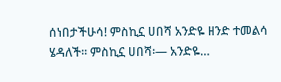ሰነበታችሁሳ! ምስኪኗ ሀበሻ አንድዬ ዘንድ ተመልሳ ሄዳለች፡፡ ምስኪኗ ሀበሻ፡— አንድዬ…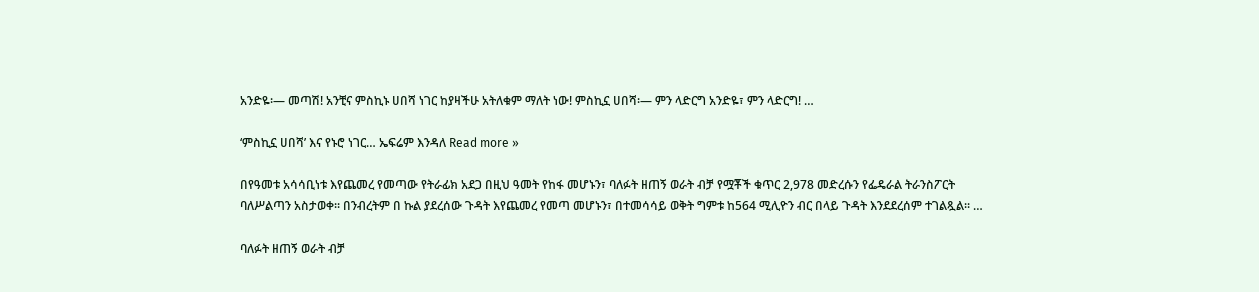አንድዬ፡— መጣሽ! አንቺና ምስኪኑ ሀበሻ ነገር ከያዛችሁ አትለቁም ማለት ነው! ምስኪኗ ሀበሻ፡— ምን ላድርግ አንድዬ፣ ምን ላድርግ! …

‘ምስኪኗ ሀበሻ’ እና የኑሮ ነገር… ኤፍሬም እንዳለ Read more »

በየዓመቱ አሳሳቢነቱ እየጨመረ የመጣው የትራፊክ አደጋ በዚህ ዓመት የከፋ መሆኑን፣ ባለፉት ዘጠኝ ወራት ብቻ የሟቾች ቁጥር 2,978 መድረሱን የፌዴራል ትራንስፖርት ባለሥልጣን አስታወቀ፡፡ በንብረትም በ ኩል ያደረሰው ጉዳት እየጨመረ የመጣ መሆኑን፣ በተመሳሳይ ወቅት ግምቱ ከ564 ሚሊዮን ብር በላይ ጉዳት እንደደረሰም ተገልጿል፡፡ …

ባለፉት ዘጠኝ ወራት ብቻ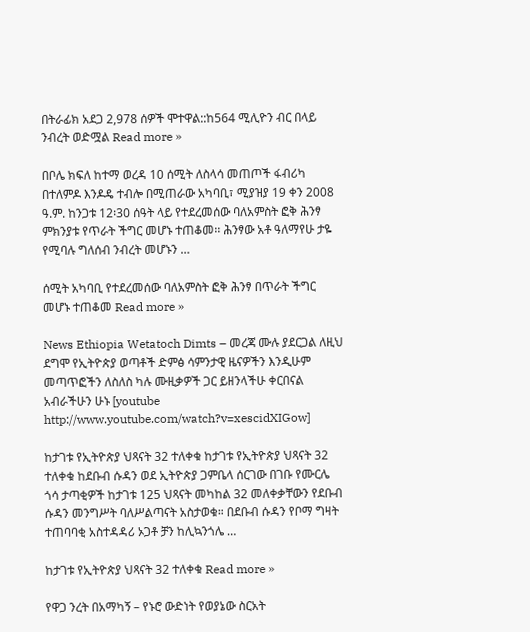በትራፊክ አደጋ 2,978 ሰዎች ሞተዋል::ከ564 ሚሊዮን ብር በላይ ንብረት ወድሟል Read more »

በቦሌ ክፍለ ከተማ ወረዳ 10 ሰሚት ለስላሳ መጠጦች ፋብሪካ በተለምዶ እንዶዴ ተብሎ በሚጠራው አካባቢ፣ ሚያዝያ 19 ቀን 2008 ዓ.ም. ከንጋቱ 12፡30 ሰዓት ላይ የተደረመሰው ባለአምስት ፎቅ ሕንፃ ምክንያቱ የጥራት ችግር መሆኑ ተጠቆመ፡፡ ሕንፃው አቶ ዓለማየሁ ታዬ የሚባሉ ግለሰብ ንብረት መሆኑን …

ሰሚት አካባቢ የተደረመሰው ባለአምስት ፎቅ ሕንፃ በጥራት ችግር መሆኑ ተጠቆመ Read more »

News Ethiopia Wetatoch Dimts – መረጃ ሙሉ ያደርጋል ለዚህ ደግሞ የኢትዮጵያ ወጣቶች ድምፅ ሳምንታዊ ዜናዎችን እንዲሁም መጣጥፎችን ለስለስ ካሉ ሙዚቃዎች ጋር ይዘንላችሁ ቀርበናል አብራችሁን ሁኑ [youtube http://www.youtube.com/watch?v=xescidXIGow]

ከታገቱ የኢትዮጵያ ህጻናት 32 ተለቀቁ ከታገቱ የኢትዮጵያ ህጻናት 32 ተለቀቁ ከደቡብ ሱዳን ወደ ኢትዮጵያ ጋምቤላ ሰርገው በገቡ የሙርሌ ጎሳ ታጣቂዎች ከታገቱ 125 ህጻናት መካከል 32 መለቀቃቸውን የደቡብ ሱዳን መንግሥት ባለሥልጣናት አስታወቁ። በደቡብ ሱዳን የቦማ ግዛት ተጠባባቂ አስተዳዳሪ ኦጋቶ ቻን ከሊኳንጎሌ …

ከታገቱ የኢትዮጵያ ህጻናት 32 ተለቀቁ Read more »

የዋጋ ንረት በአማካኝ – የኑሮ ውድነት የወያኔው ስርአት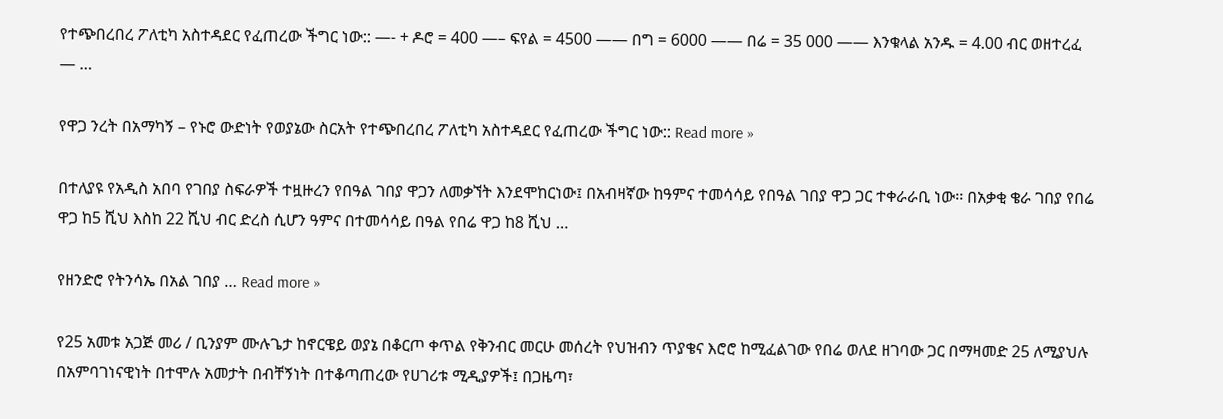የተጭበረበረ ፖለቲካ አስተዳደር የፈጠረው ችግር ነው:: —- + ዶሮ = 400 —– ፍየል = 4500 —— በግ = 6000 —— በሬ = 35 000 —— እንቁላል አንዱ = 4.00 ብር ወዘተረፈ — …

የዋጋ ንረት በአማካኝ – የኑሮ ውድነት የወያኔው ስርአት የተጭበረበረ ፖለቲካ አስተዳደር የፈጠረው ችግር ነው:: Read more »

በተለያዩ የአዲስ አበባ የገበያ ስፍራዎች ተዟዙረን የበዓል ገበያ ዋጋን ለመቃኘት እንደሞከርነው፤ በአብዛኛው ከዓምና ተመሳሳይ የበዓል ገበያ ዋጋ ጋር ተቀራራቢ ነው፡፡ በአቃቂ ቄራ ገበያ የበሬ ዋጋ ከ5 ሺህ እስከ 22 ሺህ ብር ድረስ ሲሆን ዓምና በተመሳሳይ በዓል የበሬ ዋጋ ከ8 ሺህ …

የዘንድሮ የትንሳኤ በአል ገበያ … Read more »

የ25 አመቱ አጋጅ መሪ / ቢንያም ሙሉጌታ ከኖርዌይ ወያኔ በቆርጦ ቀጥል የቅንብር መርሁ መሰረት የህዝብን ጥያቄና እሮሮ ከሚፈልገው የበሬ ወለደ ዘገባው ጋር በማዛመድ 25 ለሚያህሉ በአምባገነናዊነት በተሞሉ አመታት በብቸኝነት በተቆጣጠረው የሀገሪቱ ሚዲያዎች፤ በጋዜጣ፣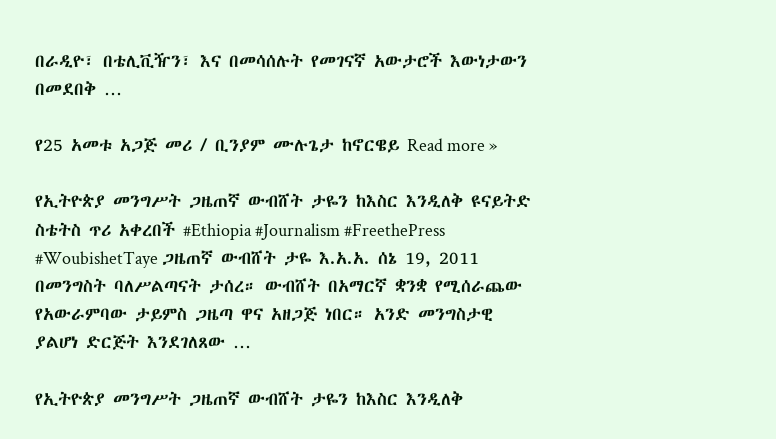በራዲዮ፣ በቴሊቪዥን፣ እና በመሳሰሉት የመገናኛ አውታሮች እውነታውን በመደበቅ …

የ25 አመቱ አጋጅ መሪ / ቢንያም ሙሉጌታ ከኖርዌይ Read more »

የኢትዮጵያ መንግሥት ጋዜጠኛ ውብሸት ታዬን ከእስር እንዲለቅ ዩናይትድ ስቴትስ ጥሪ አቀረበች #Ethiopia #Journalism #FreethePress #WoubishetTaye ጋዜጠኛ ውብሸት ታዬ እ.አ.አ. ሰኔ 19, 2011 በመንግስት ባለሥልጣናት ታሰረ። ውብሸት በአማርኛ ቋንቋ የሚሰራጨው የአውራምባው ታይምስ ጋዜጣ ዋና አዘጋጅ ነበር። አንድ መንግስታዊ ያልሆነ ድርጅት እንደገለጸው …

የኢትዮጵያ መንግሥት ጋዜጠኛ ውብሸት ታዬን ከእስር እንዲለቅ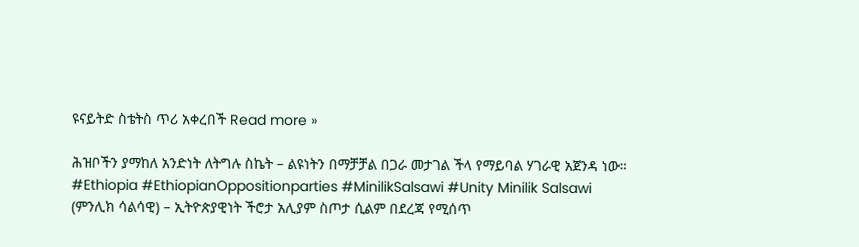ዩናይትድ ስቴትስ ጥሪ አቀረበች Read more »

ሕዝቦችን ያማከለ አንድነት ለትግሉ ስኬት – ልዩነትን በማቻቻል በጋራ መታገል ችላ የማይባል ሃገራዊ አጀንዳ ነው። #Ethiopia #EthiopianOppositionparties #MinilikSalsawi #Unity Minilik Salsawi (ምንሊክ ሳልሳዊ) – ኢትዮጵያዊነት ችሮታ አሊያም ስጦታ ሲልም በደረጃ የሚሰጥ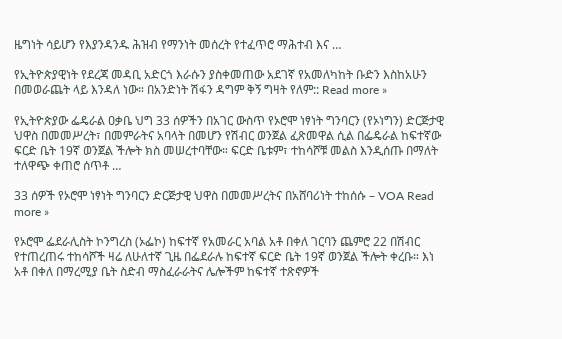ዜግነት ሳይሆን የእያንዳንዱ ሕዝብ የማንነት መሰረት የተፈጥሮ ማሕተብ እና …

የኢትዮጵያዊነት የደረጃ መዳቢ አድርጎ እራሱን ያስቀመጠው አደገኛ የአመለካከት ቡድን እስከአሁን በመወራጨት ላይ እንዳለ ነው። በአንድነት ሽፋን ዳግም ቅኝ ግዛት የለም:: Read more »

የኢትዮጵያው ፌዴራል ዐቃቤ ህግ 33 ሰዎችን በአገር ውስጥ የኦሮሞ ነፃነት ግንባርን (የኦነግን) ድርጅታዊ ህዋስ በመመሥረት፣ በመምራትና አባላት በመሆን የሽብር ወንጀል ፈጽመዋል ሲል በፌዴራል ከፍተኛው ፍርድ ቤት 19ኛ ወንጀል ችሎት ክስ መሠረተባቸው። ፍርድ ቤቱም፣ ተከሳሾቹ መልስ እንዲሰጡ በማለት ተለዋጭ ቀጠሮ ሰጥቶ …

33 ሰዎች የኦሮሞ ነፃነት ግንባርን ድርጅታዊ ህዋስ በመመሥረትና በአሸባሪነት ተከሰሱ – VOA Read more »

የኦሮሞ ፌደራሊስት ኮንግረስ (ኦፌኮ) ከፍተኛ የአመራር አባል አቶ በቀለ ገርባን ጨምሮ 22 በሽብር የተጠረጠሩ ተከሳሾች ዛሬ ለሁለተኛ ጊዜ በፌደራሉ ከፍተኛ ፍርድ ቤት 19ኛ ወንጀል ችሎት ቀረቡ። እነ አቶ በቀለ በማረሚያ ቤት ስድብ ማስፈራራትና ሌሎችም ከፍተኛ ተጽኖዎች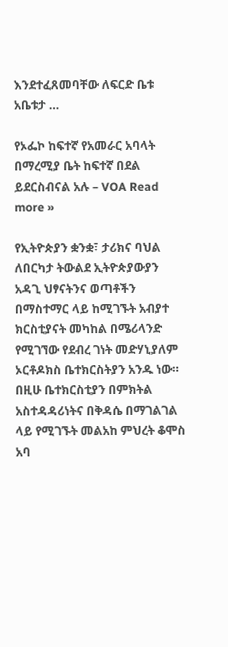እንደተፈጸመባቸው ለፍርድ ቤቱ አቤቱታ …

የኦፌኮ ከፍተኛ የአመራር አባላት በማረሚያ ቤት ከፍተኛ በደል ይደርስብናል አሉ – VOA Read more »

የኢትዮጵያን ቋንቋ፣ ታሪክና ባህል ለበርካታ ትውልደ ኢትዮጵያውያን አዳጊ ህፃናትንና ወጣቶችን በማስተማር ላይ ከሚገኙት አብያተ ክርስቲያናት መካከል በሜሪላንድ የሚገኘው የደብረ ገነት መድሃኒያለም ኦርቶዶክስ ቤተክርስትያን አንዱ ነው። በዚሁ ቤተክርስቲያን በምክትል አስተዳዳሪነትና በቅዳሴ በማገልገል ላይ የሚገኙት መልአከ ምህረት ቆሞስ አባ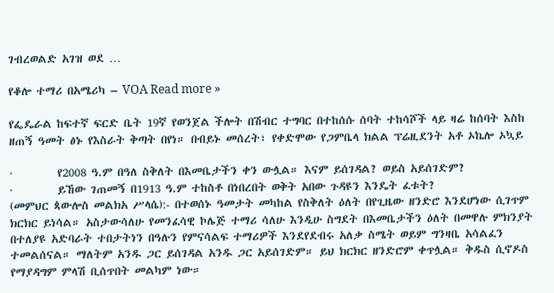ገብረወልድ አገዝ ወደ …

የቆሎ ተማሪ በአሜሪካ – VOA Read more »

የፌዴራል ከፍተኛ ፍርድ ቤት 19ኛ የወንጀል ችሎት በሽብር ተግባር በተከሰሱ ሰባት ተከሳሾች ላይ ዛሬ ከሰባት እስከ ዘጠኝ ዓመት ፅኑ የእስራት ቅጣት በየነ። በብይኑ መሰረት፣ የቀድሞው የጋምቤላ ክልል ፕሬዚደንት አቶ ኦኬሎ ኦኳይ

·         የ2008 ዓ.ም በዓለ ስቅለት በእመቤታችን ቀን ውሏል። እናም ይሰገዳል? ወይስ አይሰገድም?
·         ይኸው ገጠመኝ በ1913 ዓ.ም ተከስቶ በነበረበት ወቅት አበው ጉዳዩን እንዴት ፈቱት?
(መምህር ጳውሎስ መልክአ ሥላሴ):- በተወሰኑ ዓመታት መካከል የስቅለት ዕለት በየጊዜው ዘንድሮ እንደሆነው ሲገጥም ክርክር ይነሳል። አስታውሳለሁ የመንፈሳዊ ኮሌጅ ተማሪ ሳለሁ እንዲሁ ስግደት በእመቤታችን ዕለት በመዋሉ ምክንያት በተለያዩ አድባራት ተበታትነን በዓሉን የምናሳልፍ ተማሪዎች እንደየደብሩ አለቃ ስሜት ወይም ግንዛቤ አሳልፈን ተመልሰናል። ማለትም አንዱ ጋር ይሰገዳል አንዱ ጋር አይሰገድም። ይህ ክርክር ዘንድሮም ቀጥሏል። ቅዱስ ሲኖዶስ የማያዳግም ምላሽ ቢሰጥበት መልካም ነው።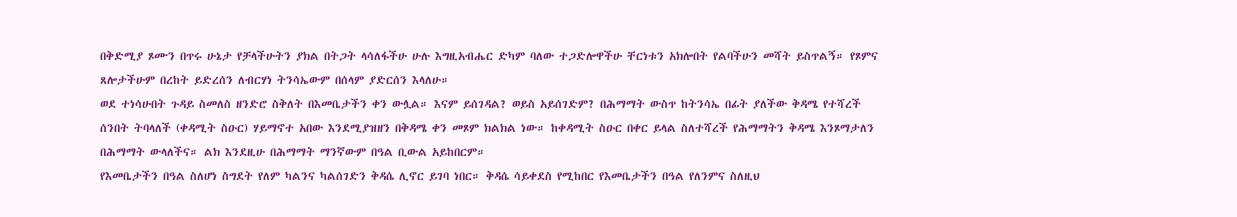በቅድሚያ ጾሙን በጥሩ ሁኔታ የቻላችሁትን ያክል በትጋት ላሳለፋችሁ ሁሉ እግዚአብሔር ድካም ባለው ተጋድሎዋችሁ ቸርነቱን አክሎበት የልባችሁን መሻት ይስጥልኝ። የጾምና ጸሎታችሁም በረከት ይድረሰን ለብርሃነ ትንሳኤውም በሰላም ያድርሰን እላለሁ።
ወደ ተነሳሁበት ጉዳይ ስመለስ ዘንድሮ ስቅለት በእመቤታችን ቀን ውሏል። እናም ይሰገዳል? ወይስ አይሰገድም? በሕማማት ውስጥ ከትንሳኤ በፊት ያለችው ቅዳሜ የተሻረች ሰንበት ትባላለች (ቀዳሚት ስዑር) ሃይማኖተ አበው እንደሚያዝዘን በቅዳሜ ቀን መጾም ክልክል ነው። ከቀዳሚት ስዑር በቀር ይላል ስለተሻረች የሕማማትን ቅዳሜ እንጾማታለን በሕማማት ውላለችና። ልክ እንደዚሁ በሕማማት ማንኛውም በዓል ቢውል አይከበርም።
የእመቤታችን በዓል ስለሆነ ስግደት የለም ካልንና ካልሰገድን ቅዳሴ ሊኖር ይገባ ነበር። ቅዳሴ ሳይቀደስ የሚከበር የእመቤታችን በዓል የለንምና ስለዚህ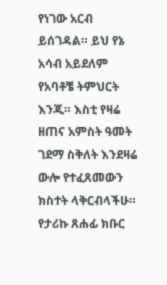የነገው አርብ ይሰገዳል። ይህ የኔ አሳብ አይደለም የአባቶቼ ትምህርት እንጂ። እስቲ የዛሬ ዘጠና አምስት ዓመት ገደማ ስቅለት እንደዛሬ ውሎ የተፈጸመውን ክስተት ላቅርብላችሁ። የታሪኩ ጸሐፊ ክቡር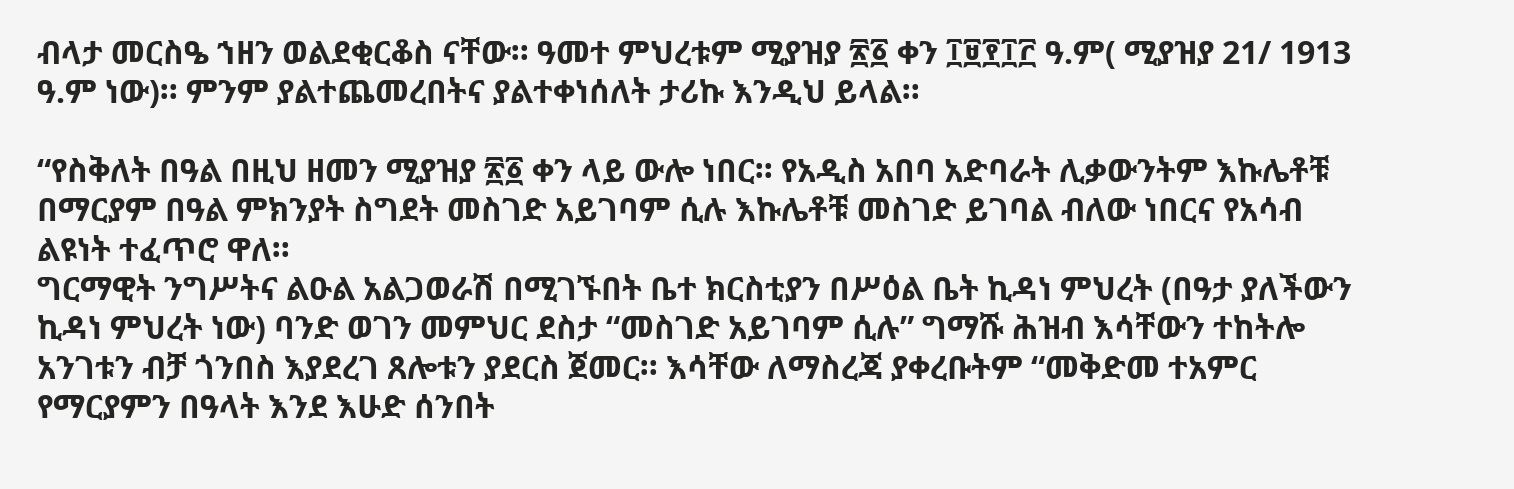ብላታ መርስዔ ኀዘን ወልደቂርቆስ ናቸው። ዓመተ ምህረቱም ሚያዝያ ፳፩ ቀን ፲፱፻፲፫ ዓ.ም( ሚያዝያ 21/ 1913 ዓ.ም ነው)። ምንም ያልተጨመረበትና ያልተቀነሰለት ታሪኩ እንዲህ ይላል።

“የስቅለት በዓል በዚህ ዘመን ሚያዝያ ፳፩ ቀን ላይ ውሎ ነበር። የአዲስ አበባ አድባራት ሊቃውንትም እኩሌቶቹ በማርያም በዓል ምክንያት ስግደት መስገድ አይገባም ሲሉ እኩሌቶቹ መስገድ ይገባል ብለው ነበርና የአሳብ ልዩነት ተፈጥሮ ዋለ።
ግርማዊት ንግሥትና ልዑል አልጋወራሽ በሚገኙበት ቤተ ክርስቲያን በሥዕል ቤት ኪዳነ ምህረት (በዓታ ያለችውን ኪዳነ ምህረት ነው) ባንድ ወገን መምህር ደስታ “መስገድ አይገባም ሲሉ” ግማሹ ሕዝብ እሳቸውን ተከትሎ አንገቱን ብቻ ጎንበስ እያደረገ ጸሎቱን ያደርስ ጀመር። እሳቸው ለማስረጃ ያቀረቡትም “መቅድመ ተአምር የማርያምን በዓላት እንደ እሁድ ሰንበት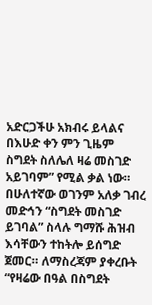አድርጋችሁ አክብሩ ይላልና በእሁድ ቀን ምን ጊዜም ስግደት ስለሌለ ዛሬ መስገድ አይገባም” የሚል ቃል ነው።
በሁለተኛው ወገንም አለቃ ገብረ መድኅን “ስግደት መስገድ ይገባል” ስላሉ ግማሹ ሕዝብ እሳቸውን ተከትሎ ይሰግድ ጀመር። ለማስረጃም ያቀረቡት “የዛሬው በዓል በስግደት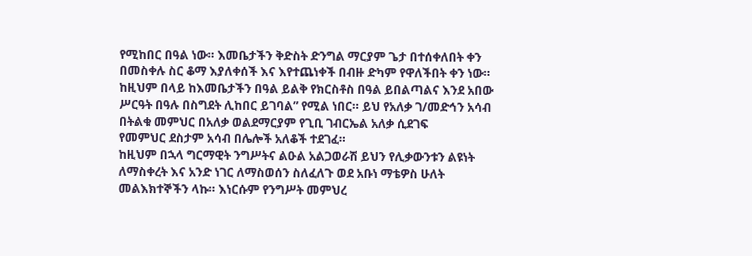የሚከበር በዓል ነው። እመቤታችን ቅድስት ድንግል ማርያም ጌታ በተሰቀለበት ቀን በመስቀሉ ስር ቆማ እያለቀሰች እና እየተጨነቀች በብዙ ድካም የዋለችበት ቀን ነው። ከዚህም በላይ ከእመቤታችን በዓል ይልቅ የክርስቶስ በዓል ይበልጣልና እንደ አበው ሥርዓት በዓሉ በስግደት ሊከበር ይገባል” የሚል ነበር። ይህ የአለቃ ገ/መድኅን አሳብ በትልቁ መምህር በአለቃ ወልደማርያም የጊቢ ገብርኤል አለቃ ሲደገፍ
የመምህር ደስታም አሳብ በሌሎች አለቆች ተደገፈ።
ከዚህም በኋላ ግርማዊት ንግሥትና ልዑል አልጋወራሽ ይህን የሊቃውንቱን ልዩነት ለማስቀረት እና አንድ ነገር ለማስወሰን ስለፈለጉ ወደ አቡነ ማቴዎስ ሁለት መልእክተኞችን ላኩ። እነርሱም የንግሥት መምህረ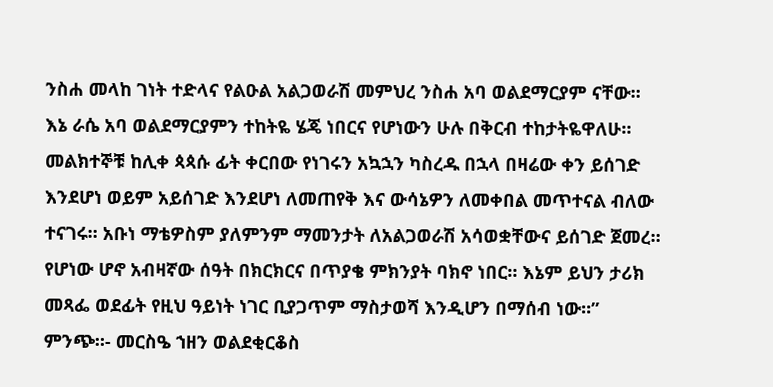ንስሐ መላከ ገነት ተድላና የልዑል አልጋወራሽ መምህረ ንስሐ አባ ወልደማርያም ናቸው። እኔ ራሴ አባ ወልደማርያምን ተከትዬ ሄጄ ነበርና የሆነውን ሁሉ በቅርብ ተከታትዬዋለሁ።
መልክተኞቹ ከሊቀ ጳጳሱ ፊት ቀርበው የነገሩን አኳኋን ካስረዱ በኋላ በዛሬው ቀን ይሰገድ እንደሆነ ወይም አይሰገድ እንደሆነ ለመጠየቅ እና ውሳኔዎን ለመቀበል መጥተናል ብለው ተናገሩ። አቡነ ማቴዎስም ያለምንም ማመንታት ለአልጋወራሽ አሳወቋቸውና ይሰገድ ጀመረ።
የሆነው ሆኖ አብዛኛው ሰዓት በክርክርና በጥያቄ ምክንያት ባክኖ ነበር። እኔም ይህን ታሪክ መጻፌ ወደፊት የዚህ ዓይነት ነገር ቢያጋጥም ማስታወሻ እንዲሆን በማሰብ ነው።”
ምንጭ።- መርስዔ ኀዘን ወልደቂርቆስ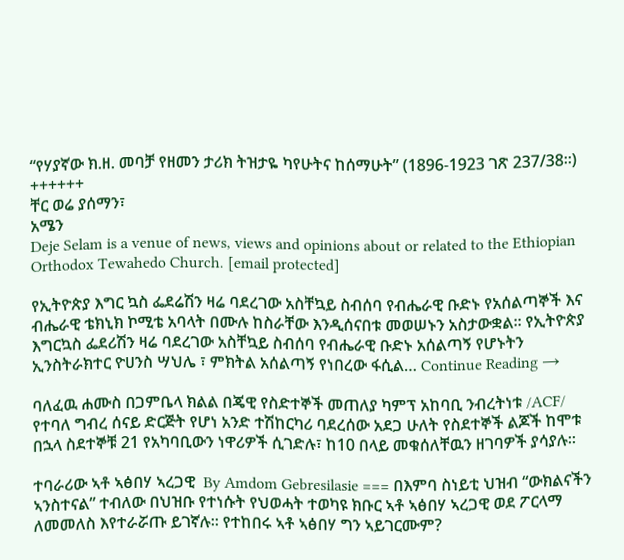“የሃያኛው ክ.ዘ. መባቻ የዘመን ታሪክ ትዝታዬ ካየሁትና ከሰማሁት” (1896-1923 ገጽ 237/38።)
++++++
ቸር ወሬ ያሰማን፣
አሜን
Deje Selam is a venue of news, views and opinions about or related to the Ethiopian Orthodox Tewahedo Church. [email protected]

የኢትዮጵያ እግር ኳስ ፌደሬሽን ዛሬ ባደረገው አስቸኳይ ስብሰባ የብሔራዊ ቡድኑ የአሰልጣኞች እና ብሔራዊ ቴክኒክ ኮሚቴ አባላት በሙሉ ከስራቸው እንዲሰናበቱ መወሠኑን አስታውቋል፡፡ የኢትዮጵያ እግርኳስ ፌደሪሽን ዛሬ ባደረገው አስቸኳይ ስብሰባ የብሔራዊ ቡድኑ አሰልጣኝ የሆኑትን ኢንስትራክተር ዮሀንስ ሣህሌ ፣ ምክትል አሰልጣኝ የነበረው ፋሲል… Continue Reading →

ባለፈዉ ሐሙስ በጋምቤላ ክልል በጄዊ የስድተኞች መጠለያ ካምፕ አከባቢ ንብረትነቱ /ACF/ የተባለ ግብረ ሰናይ ድርጅት የሆነ አንድ ተሽከርካሪ ባደረሰው አደጋ ሁለት የስደተኞች ልጆች ከሞቱ በኋላ ስደተኞቹ 21 የአካባቢውን ነዋሪዎች ሲገድሉ፣ ከ10 በላይ መቁሰለቸዉን ዘገባዎች ያሳያሉ።

ተባራሪው ኣቶ ኣፅበሃ ኣረጋዊ  By Amdom Gebresilasie === በእምባ ስነይቲ ህዝብ “ውክልናችን ኣንስተናል” ተብለው በህዝቡ የተነሱት የህወሓት ተወካዩ ክቡር ኣቶ ኣፅበሃ ኣረጋዊ ወደ ፖርላማ ለመመለስ እየተራሯጡ ይገኛሉ። የተከበሩ ኣቶ ኣፅበሃ ግን ኣይገርሙም?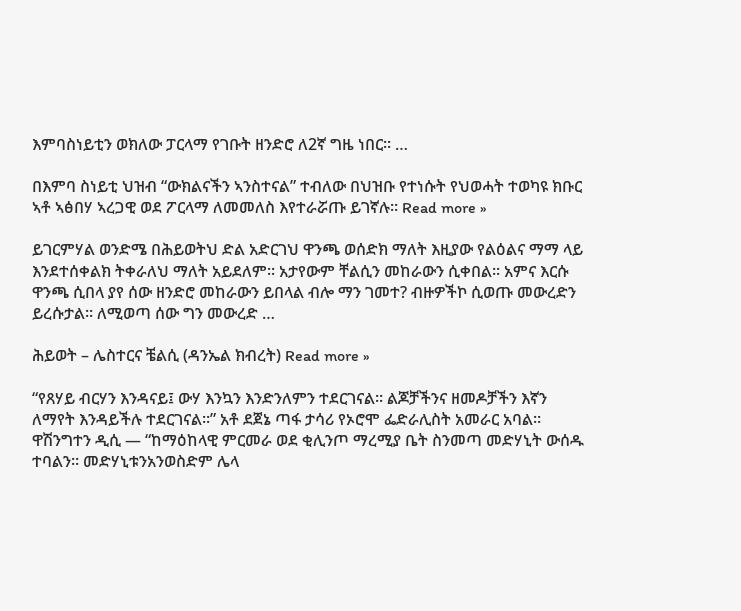እምባስነይቲን ወክለው ፓርላማ የገቡት ዘንድሮ ለ2ኛ ግዜ ነበር። …

በእምባ ስነይቲ ህዝብ “ውክልናችን ኣንስተናል” ተብለው በህዝቡ የተነሱት የህወሓት ተወካዩ ክቡር ኣቶ ኣፅበሃ ኣረጋዊ ወደ ፖርላማ ለመመለስ እየተራሯጡ ይገኛሉ። Read more »

ይገርምሃል ወንድሜ በሕይወትህ ድል አድርገህ ዋንጫ ወሰድክ ማለት እዚያው የልዕልና ማማ ላይ እንደተሰቀልክ ትቀራለህ ማለት አይደለም፡፡ አታየውም ቸልሲን መከራውን ሲቀበል፡፡ አምና እርሱ ዋንጫ ሲበላ ያየ ሰው ዘንድሮ መከራውን ይበላል ብሎ ማን ገመተ? ብዙዎችኮ ሲወጡ መውረድን ይረሱታል፡፡ ለሚወጣ ሰው ግን መውረድ …

ሕይወት – ሌስተርና ቼልሲ (ዳንኤል ክብረት) Read more »

“የጸሃይ ብርሃን እንዳናይ፤ ውሃ እንኳን እንድንለምን ተደርገናል። ልጆቻችንና ዘመዶቻችን እኛን ለማየት እንዳይችሉ ተደርገናል።” አቶ ደጀኔ ጣፋ ታሳሪ የኦሮሞ ፌድራሊስት አመራር አባል። ዋሽንግተን ዲሲ — “ከማዕከላዊ ምርመራ ወደ ቂሊንጦ ማረሚያ ቤት ስንመጣ መድሃኒት ውሰዱ ተባልን። መድሃኒቱንአንወስድም ሌላ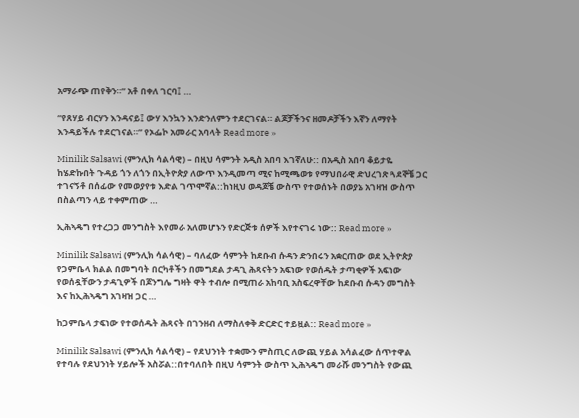አማራጭ ጠየቅን።” አቶ በቀለ ገርባ፤ …

“የጸሃይ ብርሃን እንዳናይ፤ ውሃ እንኳን እንድንለምን ተደርገናል። ልጆቻችንና ዘመዶቻችን እኛን ለማየት እንዳይችሉ ተደርገናል።” የኦፌኮ አመራር አባላት Read more »

Minilik Salsawi (ምንሊክ ሳልሳዊ) – በዚህ ሳምንት አዲስ አበባ እገኛለሁ:: በአዲስ አበባ ቆይታዬ ከሄድኩበት ጉዳይ ጎን ለጎን በኢትዮጵያ ለውጥ እንዲመጣ ሚና ከሚጫወቱ የማህበራዊ ድህረገጽ ጓደኞቼ ጋር ተገናኝቶ በሰፊው የመወያየቱ እድል ገጥሞኛል::ከነዚህ ወዳጆቼ ውስጥ የተወሰኑት በወያኔ አገዛዝ ውስጥ በስልጣን ላይ ተቀምጠው …

ኢሕኣዴግ የተረጋጋ መንግስት እየመራ አለመሆኑን የድርጅቱ ሰዎች እየተናገሩ ነው:: Read more »

Minilik Salsawi (ምንሊክ ሳልሳዊ) – ባለፈው ሳምንት ከደቡብ ሱዳን ድንበሩን አቋርጠው ወደ ኢትዮጵያ የጋምቤላ ክልል በመግባት በርካቶችን በመግደል ታዳጊ ሕጻናትን አፍነው የወሰዱት ታጣቂዎች አፍነው የወሰዷቸውን ታዳጊዎች በጆንግሌ ግዛት ዋት ተብሎ በሚጠራ አከባቢ አስፍረዋቸው ከደቡብ ሱዳን መግስት እና ከኢሕኣዴግ አገዛዝ ጋር …

ከጋምቤላ ታፍነው የተወሰዱት ሕጻናት በገንዘብ ለማስለቀቅ ድርድር ተይዟል:: Read more »

Minilik Salsawi (ምንሊክ ሳልሳዊ) – የደህንነት ተቋሙን ምስጢር ለውጪ ሃይል አሳልፈው ሰጥተዋል የተባሉ የደህንነት ሃይሎች አስሯል::በተባለበት በዚህ ሳምንት ውስጥ ኢሕኣዴግ መራሹ መንግስት የውጪ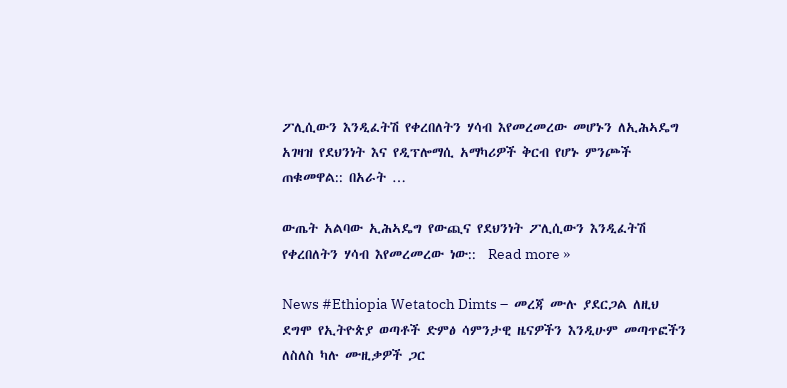ፖሊሲውን እንዲፈትሽ የቀረበለትን ሃሳብ እየመረመረው መሆኑን ለኢሕኣዴግ አገዛዝ የደህንነት እና የዲፕሎማሲ አማካሪዎች ቅርብ የሆኑ ምንጮች ጠቁመዋል:: በአራት …

ውጤት አልባው ኢሕኣዴግ የውጪና የደህንነት ፖሊሲውን እንዲፈትሽ የቀረበለትን ሃሳብ እየመረመረው ነው::  Read more »

News #Ethiopia Wetatoch Dimts –  መረጃ ሙሉ ያደርጋል ለዚህ ደግሞ የኢትዮጵያ ወጣቶች ድምፅ ሳምንታዊ ዜናዎችን እንዲሁም መጣጥፎችን ለስለስ ካሉ ሙዚቃዎች ጋር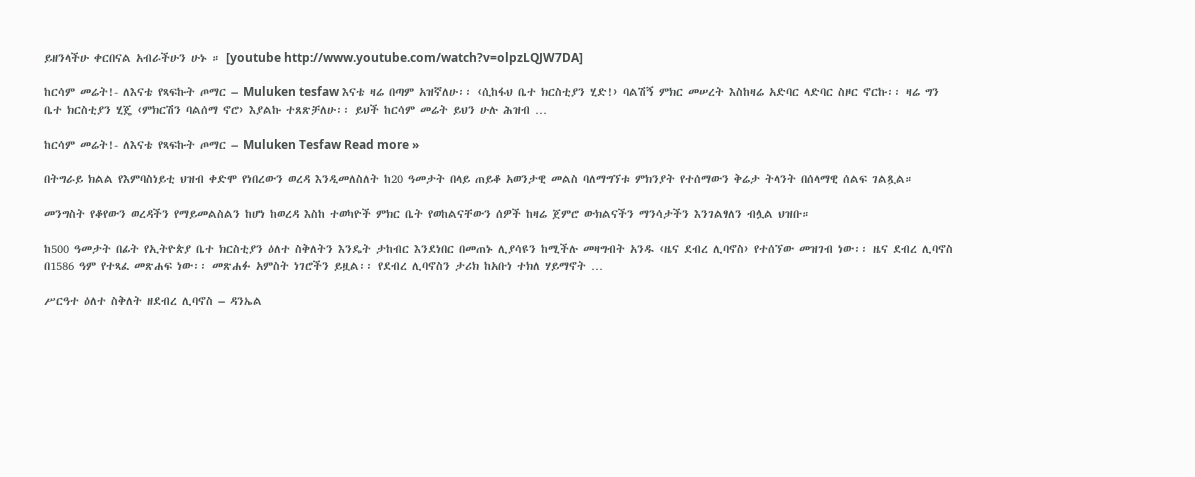ይዘንላችሁ ቀርበናል አብራችሁን ሁኑ ። [youtube http://www.youtube.com/watch?v=olpzLQJW7DA]

ከርሳም መሬት!- ለእናቴ የጻፍኩት ጦማር – Muluken tesfaw እናቴ ዛሬ በጣም አዝኛለሁ፡፡ ‹ሲከፋህ ቤተ ክርስቲያን ሂድ!› ባልሽኝ ምክር መሠረት እስከዛሬ አድባር ላድባር ስዞር ኖርኩ፡፡ ዛሬ ግን ቤተ ክርስቲያን ሂጄ ‹ምክርሽን ባልሰማ ኖሮ› እያልኩ ተጸጽቻለሁ፡፡ ይህች ከርሳም መሬት ይህን ሁሉ ሕዝብ …

ከርሳም መሬት!- ለእናቴ የጻፍኩት ጦማር – Muluken Tesfaw Read more »

በትግራይ ክልል የእምባስነይቲ ህዝብ ቀድሞ የነበረውን ወረዳ እንዲመለስለት ከ20 ዓመታት በላይ ጠይቆ አወንታዊ መልስ ባለማግኘቱ ምክንያት የተሰማውን ቅሬታ ትላንት በሰላማዊ ሰልፍ ገልጿል።

መንግስት የቆየውን ወረዳችን የማይመልስልን ከሆነ ከወረዳ እስከ ተወካዮች ምክር ቤት የወከልናቸውን ሰዎች ከዛሬ ጀምሮ ውክልናችን ማንሳታችን እንገልፃለን ብሏል ህዝቡ።

ከ500 ዓመታት በፊት የኢትዮጵያ ቤተ ክርስቲያን ዕለተ ስቅለትን እንዴት ታከብር እንደነበር በመጠኑ ሊያሳዩን ከሚችሉ መዛግብት አንዱ ‹ዜና ደብረ ሊባኖስ› የተሰኘው መዝገብ ነው፡፡ ዜና ደብረ ሊባኖስ በ1586 ዓም የተጻፈ መጽሐፍ ነው፡፡ መጽሐፉ አምስት ነገሮችን ይዟል፡፡ የደብረ ሊባኖስን ታሪክ ከአቡነ ተክለ ሃይማኖት …

ሥርዓተ ዕለተ ስቅለት ዘደብረ ሊባኖስ – ዳንኤል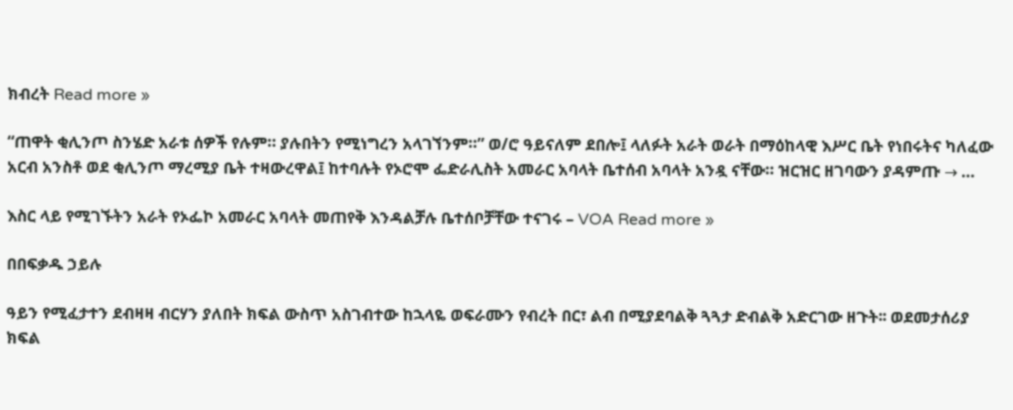ክብረት Read more »

“ጠዋት ቂሊንጦ ስንሄድ አራቱ ሰዎች የሉም። ያሉበትን የሚነግረን አላገኘንም።” ወ/ሮ ዓይናለም ደበሎ፤ ላለፉት አራት ወራት በማዕከላዊ እሥር ቤት የነበሩትና ካለፈው አርብ አንስቶ ወደ ቂሊንጦ ማረሚያ ቤት ተዛውረዋል፤ ከተባሉት የኦሮሞ ፌድራሊስት አመራር አባላት ቤተሰብ አባላት አንዷ ናቸው። ዝርዝር ዘገባውን ያዳምጡ → …

እስር ላይ የሚገኙትን አራት የኦፌኮ አመራር አባላት መጠየቅ እንዳልቻሉ ቤተሰቦቻቸው ተናገሩ – VOA Read more »

በበፍቃዱ ኃይሉ

ዓይን የሚፈታተን ደብዛዛ ብርሃን ያለበት ክፍል ውስጥ አስገብተው ከኋላዬ ወፍራሙን የብረት በር፣ ልብ በሚያደባልቅ ጓጓታ ድብልቅ አድርገው ዘጉት፡፡ ወደመታሰሪያ ክፍል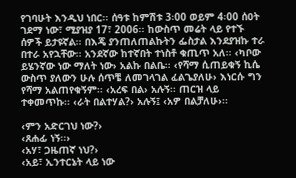የገባሁት እንዲህ ነበር፡፡ ሰዓቱ ከምሽቱ 3፡00 ወይም 4፡00 ሰዐት ገደማ ነው፣ ሚያዝያ 17፣ 2006፡፡ ከውስጥ መሬት ላይ የተኙ ሰዎች ይታዩኛል፡፡ በእጄ ያንጠለጠልኩትን ፌስታል እንደያዝኩ ተራ በተራ አየኋቸው፡፡ አንደኛው ከተኛበት ተነስቶ ቁጢጥ አለ፡፡ ‹ካቦው ይሄንኛው ነው ማለት ነው› አልኩ በልቤ፡፡ ‹የሻማ ሲጠይቁኝ ኪሴ ውስጥ ያለውን ሁሉ ሰጥቼ ለመገላገል ፈልጌያለሁ› እነርሱ ግን የሻማ አልጠየቁኝም፡፡ ‹አረፍ በል› አሉኝ፡፡ ጠርዝ ላይ ተቀመጥኩ፡፡ ‹ራት በልተሃል?› አሉኝ፤ ‹አዎ በልቻለሁ›፡፡

‹ምን አድርገህ ነው?›
‹ጸሐፊ ነኝ፡፡›
‹አሃ፣ ጋዜጠኛ ነህ?›
‹አይ፣ ኢንተርኔት ላይ ነው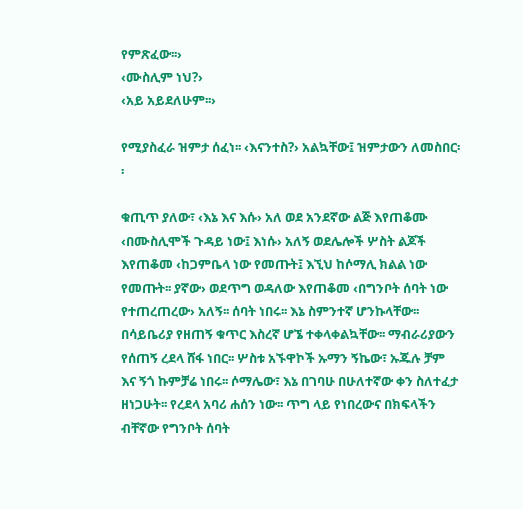የምጽፈው፡፡›
‹ሙስሊም ነህ?›
‹አይ አይደለሁም፡፡›

የሚያስፈራ ዝምታ ሰፈነ፡፡ ‹እናንተስ?› አልኳቸው፤ ዝምታውን ለመስበር፡፡

ቁጢጥ ያለው፣ ‹እኔ እና እሱ› አለ ወደ አንደኛው ልጅ እየጠቆሙ ‹በሙስሊሞች ጉዳይ ነው፤ እነሱ› አለኝ ወደሌሎች ሦስት ልጆች እየጠቆመ ‹ከጋምቤላ ነው የመጡት፤ እኚህ ከሶማሊ ክልል ነው የመጡት፡፡ ያኛው› ወደጥግ ወዳለው እየጠቆመ ‹በግንቦት ሰባት ነው የተጠረጠረው› አለኝ፡፡ ሰባት ነበሩ፡፡ እኔ ስምንተኛ ሆንኩላቸው፡፡ በሳይቤሪያ የዘጠኝ ቁጥር እስረኛ ሆኜ ተቀላቀልኳቸው፡፡ ማብራሪያውን የሰጠኝ ረደላ ሸፋ ነበር፡፡ ሦስቱ አኙዋኮች ኡማን ኝኬው፣ ኡጁሉ ቻም እና ኝጎ ኩምቻሬ ነበሩ፡፡ ሶማሌው፣ እኔ በገባሁ በሁለተኛው ቀን ስለተፈታ ዘነጋሁት፡፡ የረደላ አባሪ ሐሰን ነው፡፡ ጥግ ላይ የነበረውና በክፍላችን ብቸኛው የግንቦት ሰባት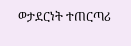ወታደርነት ተጠርጣሪ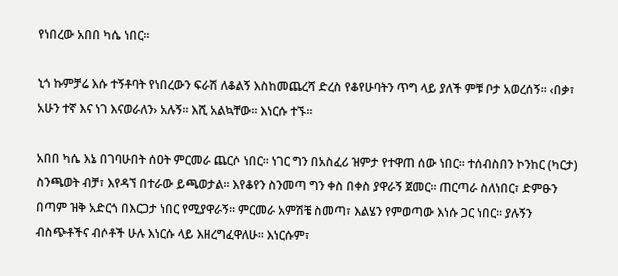የነበረው አበበ ካሴ ነበር፡፡

ኒጎ ኩምቻሬ እሱ ተኝቶባት የነበረውን ፍራሽ ለቆልኝ እስከመጨረሻ ድረስ የቆየሁባትን ጥግ ላይ ያለች ምቹ ቦታ አወረሰኝ፡፡ ‹በቃ፣ አሁን ተኛ እና ነገ እናወራለን› አሉኝ፡፡ እሺ አልኳቸው፡፡ እነርሱ ተኙ፡፡

አበበ ካሴ እኔ በገባሁበት ሰዐት ምርመራ ጨርሶ ነበር፡፡ ነገር ግን በአስፈሪ ዝምታ የተዋጠ ሰው ነበር፡፡ ተሰብስበን ኮንከር (ካርታ) ስንጫወት ብቻ፣ እየዳኘ በተራው ይጫወታል፡፡ እየቆየን ስንመጣ ግን ቀስ በቀስ ያዋራኝ ጀመር፡፡ ጠርጣራ ስለነበር፣ ድምፁን በጣም ዝቅ አድርጎ በእርጋታ ነበር የሚያዋራኝ፡፡ ምርመራ አምሽቼ ስመጣ፣ እልሄን የምወጣው እነሱ ጋር ነበር፡፡ ያሉኝን ብስጭቶችና ብሶቶች ሁሉ እነርሱ ላይ እዘረግፈዋለሁ፡፡ እነርሱም፣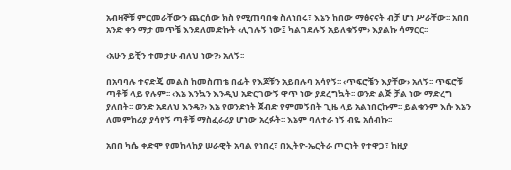አብዛኞቹ ምርመራቸውን ጨርሰው ክስ የሚጠባበቁ ስለነበሩ፣ እኔን ከበው ማፅናናት ብቻ ሆነ ሥራቸው፡፡ አበበ አንድ ቀን ማታ መጥቼ እንደለመድኩት ‹ሊገሉኝ ነው፤ ካልገደሉኝ አይለቁኝም› እያልኩ ሳማርር፡፡

‹አሁን ይቺን ተመታሁ ብለህ ነው?› አለኝ፡፡

በአባባሉ ተናድጄ መልስ ከመስጠቴ በፊት የእጆቹን አይበሉባ አሳየኝ፡፡ ‹ጥፍሮቼን እያቸው› አለኝ፡፡ ጥፍሮቹ ጣቶቹ ላይ የሉም፡፡ ‹እኔ እንኳን እንዲህ አድርገውኝ ዋጥ ነው ያደረግኳት፡፡ ወንድ ልጅ ቻል ነው ማድረግ ያለበት፡፡ ወንድ አደለህ እንዴ?› እኔ የወንድነት ጀብድ የምመኝበት ጊዜ ላይ አልነበርኩም፡፡ ይልቁንም እሱ እኔን ለመምከሪያ ያሳየኝ ጣቶቹ ማስፈራሪያ ሆነው አረፉት፡፡ እኔም ባለተራ ነኝ ብዬ አሰብኩ፡፡

አበበ ካሴ ቀድሞ የመከላከያ ሠራዊት አባል የነበረ፣ በኢትዮ-ኤርትራ ጦርነት የተዋጋ፣ ከዚያ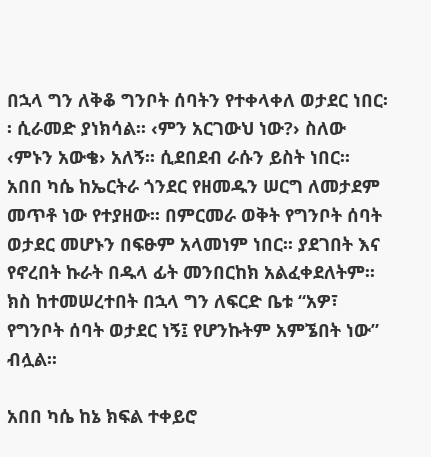በኋላ ግን ለቅቆ ግንቦት ሰባትን የተቀላቀለ ወታደር ነበር፡፡ ሲራመድ ያነክሳል፡፡ ‹ምን አርገውህ ነው?› ስለው ‹ምኑን አውቄ› አለኝ፡፡ ሲደበደብ ራሱን ይስት ነበር፡፡ አበበ ካሴ ከኤርትራ ጎንደር የዘመዱን ሠርግ ለመታደም መጥቶ ነው የተያዘው፡፡ በምርመራ ወቅት የግንቦት ሰባት ወታደር መሆኑን በፍፁም አላመነም ነበር፡፡ ያደገበት እና የኖረበት ኩራት በዱላ ፊት መንበርከክ አልፈቀደለትም፡፡ ክስ ከተመሠረተበት በኋላ ግን ለፍርድ ቤቱ “አዎ፣ የግንቦት ሰባት ወታደር ነኝ፤ የሆንኩትም አምኜበት ነው” ብሏል፡፡

አበበ ካሴ ከኔ ክፍል ተቀይሮ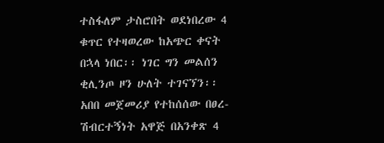ተስፋለም ታስሮበት ወደነበረው 4 ቁጥር የተዛወረው ከአጭር ቀናት በኋላ ነበር፡፡ ነገር ግን መልሰን ቂሊንጦ ዞን ሁለት ተገናኘን፡፡ አበበ መጀመሪያ የተከሰሰው በፀረ-ሽብርተኝነት አዋጅ በአንቀጽ 4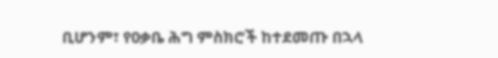ቢሆንም፣ የዐቃቤ ሕግ ምስክሮች ከተደመጡ በኋላ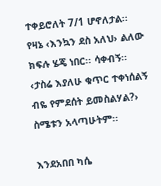ተቀይሮለት 7/1 ሆኖለታል፡፡ የዛኔ ‹እንኳን ደስ አለህ› ልለው ክፍሉ ሄጄ ነበር፡፡ ሳቀብኝ፡፡ ‹ታስሬ እያለሁ ቁጥር ተቀነሰልኝ ብዬ የምደሰት ይመስልሃል?› ስሜቱን አላጣሁትም፡፡

እንደአበበ ካሴ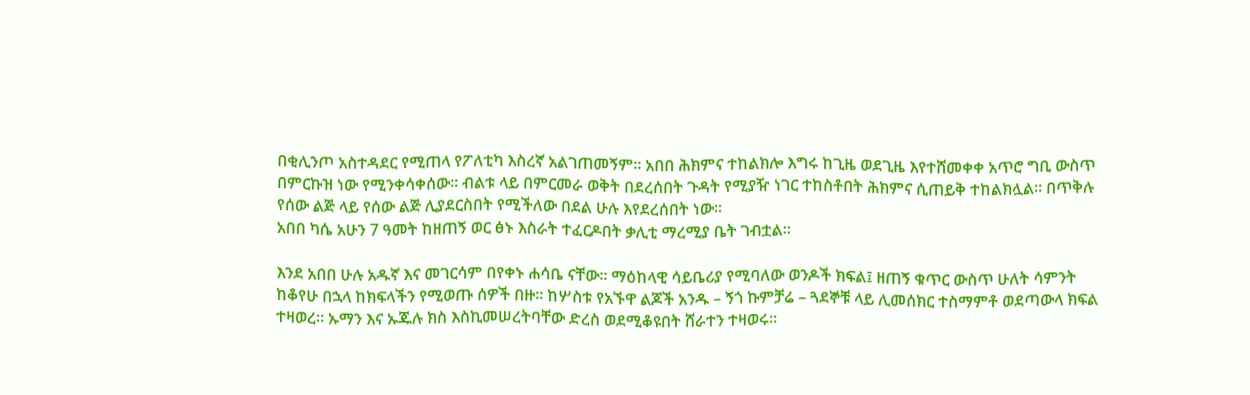በቂሊንጦ አስተዳደር የሚጠላ የፖለቲካ እስረኛ አልገጠመኝም፡፡ አበበ ሕክምና ተከልክሎ እግሩ ከጊዜ ወደጊዜ እየተሸመቀቀ አጥሮ ግቢ ውስጥ በምርኩዝ ነው የሚንቀሳቀሰው፡፡ ብልቱ ላይ በምርመራ ወቅት በደረሰበት ጉዳት የሚያዥ ነገር ተከስቶበት ሕክምና ሲጠይቅ ተከልክሏል፡፡ በጥቅሉ የሰው ልጅ ላይ የሰው ልጅ ሊያደርስበት የሚችለው በደል ሁሉ እየደረሰበት ነው፡፡
አበበ ካሴ አሁን 7 ዓመት ከዘጠኝ ወር ፅኑ እስራት ተፈርዶበት ቃሊቲ ማረሚያ ቤት ገብቷል፡፡

እንደ አበበ ሁሉ አዱኛ እና መገርሳም በየቀኑ ሐሳቤ ናቸው፡፡ ማዕከላዊ ሳይቤሪያ የሚባለው ወንዶች ክፍል፤ ዘጠኝ ቁጥር ውስጥ ሁለት ሳምንት ከቆየሁ በኋላ ከክፍላችን የሚወጡ ሰዎች በዙ፡፡ ከሦስቱ የአኙዋ ልጆች አንዱ – ኝጎ ኩምቻሬ – ጓደኞቹ ላይ ሊመሰክር ተስማምቶ ወደጣውላ ክፍል ተዛወረ፡፡ ኡማን እና ኡጁሉ ክስ እስኪመሠረትባቸው ድረስ ወደሚቆዩበት ሸራተን ተዛወሩ፡፡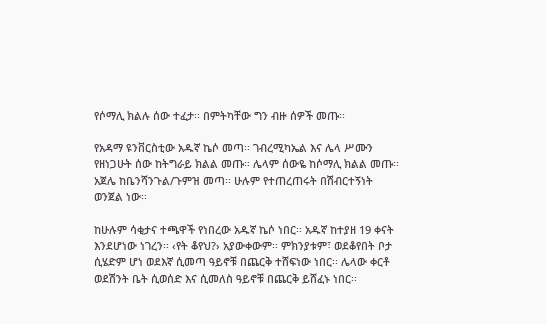የሶማሊ ክልሉ ሰው ተፈታ፡፡ በምትካቸው ግን ብዙ ሰዎች መጡ፡፡

የአዳማ ዩንቨርስቲው አዱኛ ኬሶ መጣ፡፡ ገብረሚካኤል እና ሌላ ሥሙን የዘነጋሁት ሰው ከትግራይ ክልል መጡ፡፡ ሌላም ሰውዬ ከሶማሊ ክልል መጡ፡፡ አጀሌ ከቤንሻንጉል/ጉምዝ መጣ፡፡ ሁሉም የተጠረጠሩት በሽብርተኝነት ወንጀል ነው፡፡

ከሁሉም ሳቂታና ተጫዋች የነበረው አዱኛ ኬሶ ነበር፡፡ አዱኛ ከተያዘ 19 ቀናት እንደሆነው ነገረን፡፡ ‹የት ቆየህ?› አያውቀውም፡፡ ምክንያቱም፣ ወደቆየበት ቦታ ሲሄድም ሆነ ወደእኛ ሲመጣ ዓይኖቹ በጨርቅ ተሸፍነው ነበር፡፡ ሌላው ቀርቶ ወደሽንት ቤት ሲወሰድ እና ሲመለስ ዓይኖቹ በጨርቅ ይሸፈኑ ነበር፡፡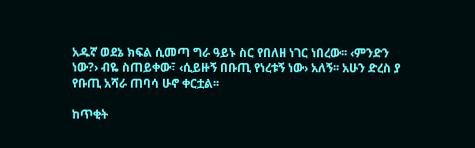አዱኛ ወደኔ ክፍል ሲመጣ ግራ ዓይኑ ስር የበለዘ ነገር ነበረው፡፡ ‹ምንድን ነው?› ብዬ ስጠይቀው፣ ‹ሲይዙኝ በቡጢ የነረቱኝ ነው› አለኝ፡፡ አሁን ድረስ ያ የቡጢ አሻራ ጠባሳ ሁኖ ቀርቷል፡፡

ከጥቂት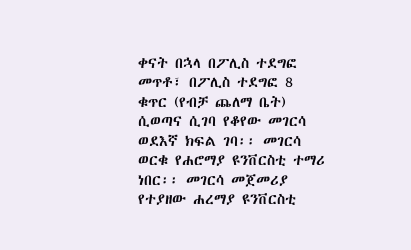ቀናት በኋላ በፖሊስ ተደግፎ መጥቶ፣ በፖሊስ ተደግፎ 8 ቁጥር (የብቻ ጨለማ ቤት) ሲወጣና ሲገባ የቆየው መገርሳ ወደእኛ ክፍል ገባ፡፡ መገርሳ ወርቁ የሐሮማያ ዩንቨርስቲ ተማሪ ነበር፡፡ መገርሳ መጀመሪያ የተያዘው ሐረማያ ዩንቨርስቲ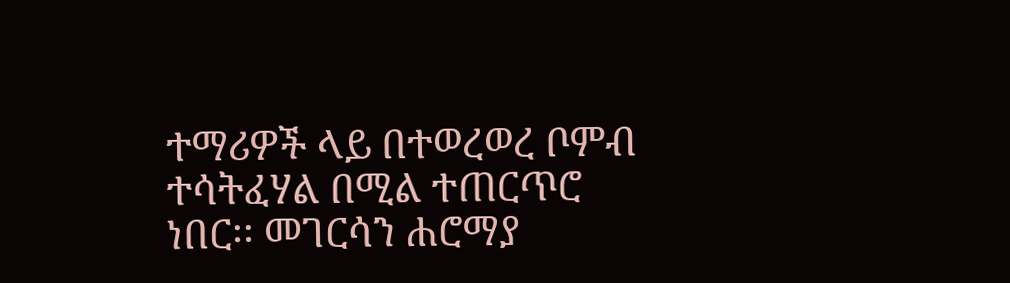ተማሪዎች ላይ በተወረወረ ቦምብ ተሳትፈሃል በሚል ተጠርጥሮ ነበር፡፡ መገርሳን ሐሮማያ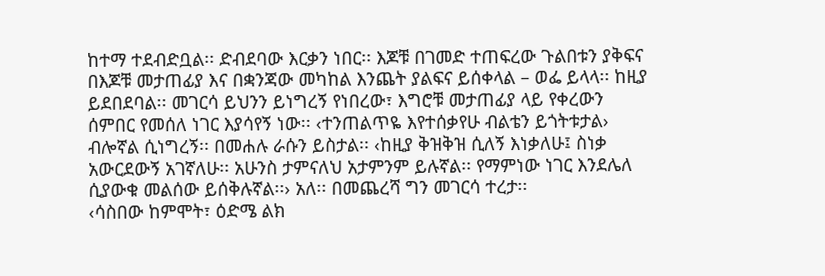ከተማ ተደብድቧል፡፡ ድብደባው እርቃን ነበር፡፡ እጆቹ በገመድ ተጠፍረው ጉልበቱን ያቅፍና በእጆቹ መታጠፊያ እና በቋንጃው መካከል እንጨት ያልፍና ይሰቀላል – ወፌ ይላላ፡፡ ከዚያ ይደበደባል፡፡ መገርሳ ይህንን ይነግረኝ የነበረው፣ እግሮቹ መታጠፊያ ላይ የቀረውን ሰምበር የመሰለ ነገር እያሳየኝ ነው፡፡ ‹ተንጠልጥዬ እየተሰቃየሁ ብልቴን ይጎትቱታል› ብሎኛል ሲነግረኝ፡፡ በመሐሉ ራሱን ይስታል፡፡ ‹ከዚያ ቅዝቅዝ ሲለኝ እነቃለሁ፤ ስነቃ አውርደውኝ አገኛለሁ፡፡ አሁንስ ታምናለህ አታምንም ይሉኛል፡፡ የማምነው ነገር እንደሌለ ሲያውቁ መልሰው ይሰቅሉኛል፡፡› አለ፡፡ በመጨረሻ ግን መገርሳ ተረታ፡፡
‹ሳስበው ከምሞት፣ ዕድሜ ልክ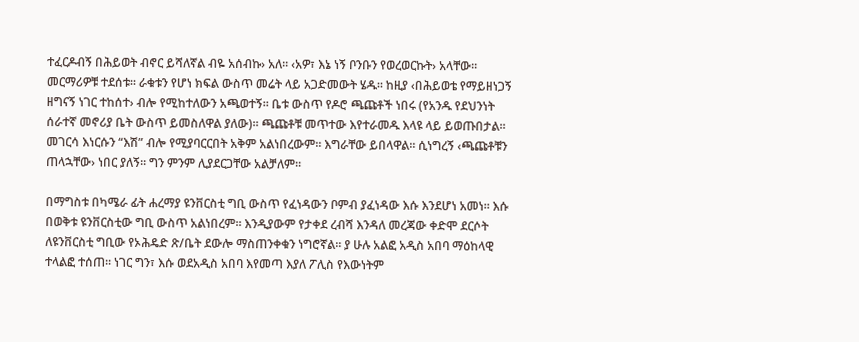ተፈርዶብኝ በሕይወት ብኖር ይሻለኛል ብዬ አሰብኩ› አለ፡፡ ‹አዎ፣ እኔ ነኝ ቦንቡን የወረወርኩት› አላቸው፡፡ መርማሪዎቹ ተደሰቱ፡፡ ራቁቱን የሆነ ክፍል ውስጥ መሬት ላይ አጋድመውት ሄዱ፡፡ ከዚያ ‹በሕይወቴ የማይዘነጋኝ ዘግናኝ ነገር ተከሰተ› ብሎ የሚከተለውን አጫወተኝ፡፡ ቤቱ ውስጥ የዶሮ ጫጩቶች ነበሩ (የአንዱ የደህንነት ሰራተኛ መኖሪያ ቤት ውስጥ ይመስለዋል ያለው)፡፡ ጫጩቶቹ መጥተው እየተራመዱ እላዩ ላይ ይወጡበታል፡፡ መገርሳ እነርሱን “እሽ” ብሎ የሚያባርርበት አቅም አልነበረውም፡፡ እግራቸው ይበላዋል፡፡ ሲነግረኝ ‹ጫጩቶቹን ጠላኋቸው› ነበር ያለኝ፡፡ ግን ምንም ሊያደርጋቸው አልቻለም፡፡

በማግስቱ በካሜራ ፊት ሐረማያ ዩንቨርስቲ ግቢ ውስጥ የፈነዳውን ቦምብ ያፈነዳው እሱ እንደሆነ አመነ፡፡ እሱ በወቅቱ ዩንቨርስቲው ግቢ ውስጥ አልነበረም፡፡ እንዲያውም የታቀደ ረብሻ እንዳለ መረጃው ቀድሞ ደርሶት ለዩንቨርስቲ ግቢው የኦሕዴድ ጽ/ቤት ደውሎ ማስጠንቀቁን ነግሮኛል፡፡ ያ ሁሉ አልፎ አዲስ አበባ ማዕከላዊ ተላልፎ ተሰጠ፡፡ ነገር ግን፣ እሱ ወደአዲስ አበባ እየመጣ እያለ ፖሊስ የእውነትም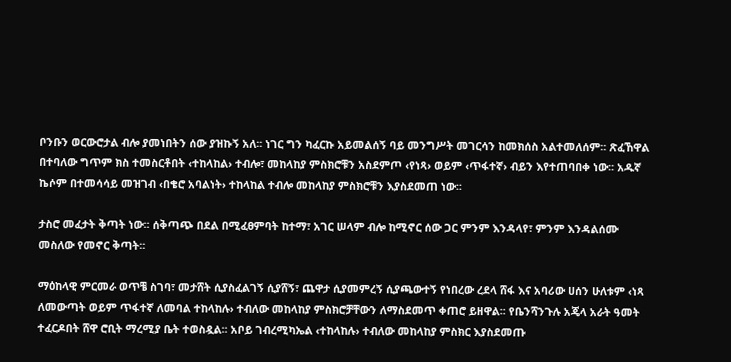ቦንቡን ወርውሮታል ብሎ ያመነበትን ሰው ያዝኩኝ አለ፡፡ ነገር ግን ካፈርኩ አይመልሰኝ ባይ መንግሥት መገርሳን ከመክሰስ አልተመለሰም፡፡ ጽፈኸዋል በተባለው ግጥም ክስ ተመስርቶበት ‹ተከላከል› ተብሎ፣ መከላከያ ምስክሮቹን አስደምጦ ‹የነጻ› ወይም ‹ጥፋተኛ› ብይን እየተጠባበቀ ነው፡፡ አዱኛ ኬሶም በተመሳሳይ መዝገብ ‹በቄሮ አባልነት› ተከላከል ተብሎ መከላከያ ምስክሮቹን እያስደመጠ ነው፡፡

ታስሮ መፈታት ቅጣት ነው፡፡ ሰቅጣጭ በደል በሚፈፀምባት ከተማ፣ አገር ሠላም ብሎ ከሚኖር ሰው ጋር ምንም እንዳላየ፣ ምንም እንዳልሰሙ መስለው የመኖር ቅጣት፡፡

ማዕከላዊ ምርመራ ወጥቼ ስገባ፣ መታሸት ሲያስፈልገኝ ሲያሸኝ፣ ጨዋታ ሲያመምረኝ ሲያጫውተኝ የነበረው ረደላ ሸፋ እና አባሪው ሀሰን ሁለቱም ‹ነጻ ለመውጣት ወይም ጥፋተኛ ለመባል ተከላከሉ› ተብለው መከላከያ ምስክሮቻቸውን ለማስደመጥ ቀጠሮ ይዘዋል፡፡ የቤንሻንጉሉ አጄላ አራት ዓመት ተፈርዶበት ሸዋ ሮቢት ማረሚያ ቤት ተወስዷል፡፡ አቦይ ገብረሚካኤል ‹ተከላከሉ› ተብለው መከላከያ ምስክር እያስደመጡ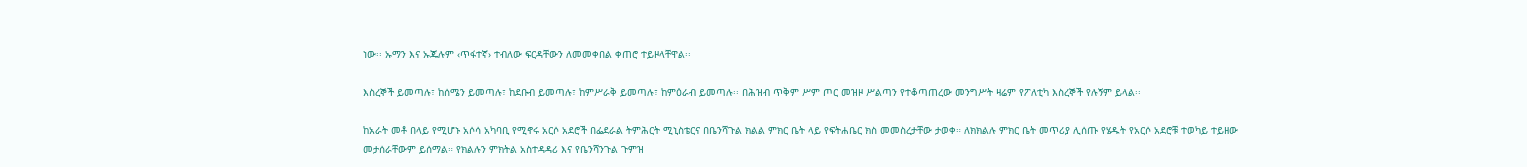ነው፡፡ ኡማን እና ኡጁሉም ‹ጥፋተኛ› ተብለው ፍርዳቸውን ለመመቀበል ቀጠሮ ተይዞላቸዋል፡፡

እስረኞች ይመጣሉ፣ ከሰሜን ይመጣሉ፣ ከደቡብ ይመጣሉ፣ ከምሥራቅ ይመጣሉ፣ ከምዕራብ ይመጣሉ፡፡ በሕዝብ ጥቅም ሥም ጦር መዝዞ ሥልጣን የተቆጣጠረው መንግሥት ዛሬም የፖለቲካ እስረኞች የሉኝም ይላል፡፡

ከአራት መቶ በላይ የሚሆኑ አሶሳ አካባቢ የሚኖሩ አርሶ አደሮች በፌደራል ትምሕርት ሚኒስቴርና በቤንሻጉል ክልል ምክር ቤት ላይ የፍትሐቤር ክስ መመስረታቸው ታወቀ። ለክክልሉ ምክር ቤት መጥሪያ ሊሰጡ የሄዱት የአርሶ አደሮቹ ተወካይ ተይዘው መታሰራቸውም ይሰማል። የክልሉን ምክትል አስተዳዳሪ እና የቤንሻንጉል ጉምዝ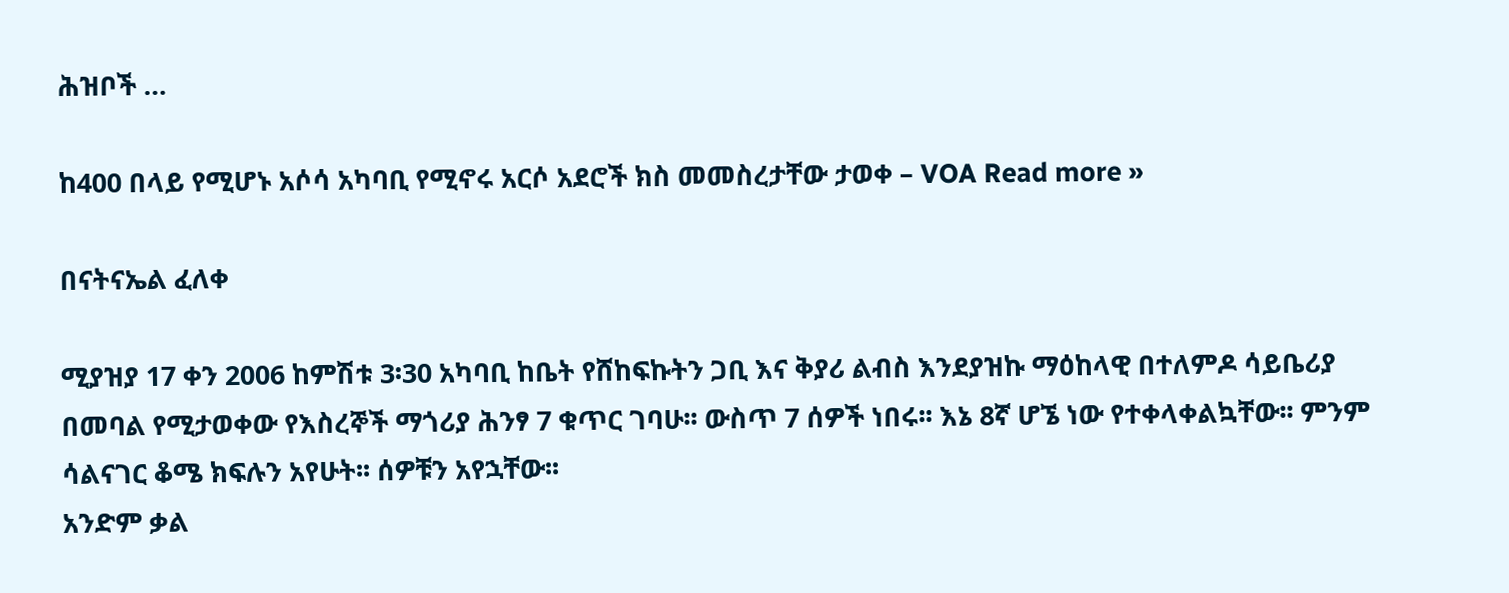ሕዝቦች …

ከ400 በላይ የሚሆኑ አሶሳ አካባቢ የሚኖሩ አርሶ አደሮች ክስ መመስረታቸው ታወቀ – VOA Read more »

በናትናኤል ፈለቀ

ሚያዝያ 17 ቀን 2006 ከምሽቱ 3፡30 አካባቢ ከቤት የሸከፍኩትን ጋቢ እና ቅያሪ ልብስ እንደያዝኩ ማዕከላዊ በተለምዶ ሳይቤሪያ በመባል የሚታወቀው የእስረኞች ማጎሪያ ሕንፃ 7 ቁጥር ገባሁ፡፡ ውስጥ 7 ሰዎች ነበሩ፡፡ እኔ 8ኛ ሆኜ ነው የተቀላቀልኳቸው፡፡ ምንም ሳልናገር ቆሜ ክፍሉን አየሁት፡፡ ሰዎቹን አየኋቸው፡፡
አንድም ቃል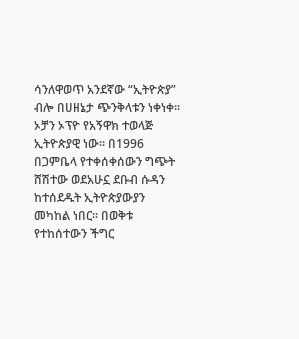ሳንለዋወጥ አንደኛው “ኢትዮጵያ” ብሎ በሀዘኔታ ጭንቅላቱን ነቀነቀ፡፡
ኦቻን ኦፕዮ የአኝዋክ ተወላጅ ኢትዮጵያዊ ነው፡፡ በ1996 በጋምቤላ የተቀሰቀሰውን ግጭት ሸሽተው ወደአሁኗ ደቡብ ሱዳን ከተሰደዱት ኢትዮጵያውያን መካከል ነበር፡፡ በወቅቱ የተከሰተውን ችግር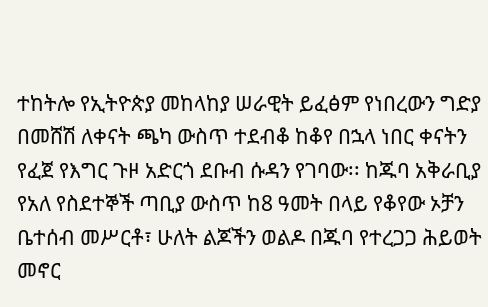ተከትሎ የኢትዮጵያ መከላከያ ሠራዊት ይፈፅም የነበረውን ግድያ በመሸሽ ለቀናት ጫካ ውስጥ ተደብቆ ከቆየ በኋላ ነበር ቀናትን የፈጀ የእግር ጉዞ አድርጎ ደቡብ ሱዳን የገባው፡፡ ከጁባ አቅራቢያ የአለ የስደተኞች ጣቢያ ውስጥ ከ8 ዓመት በላይ የቆየው ኦቻን ቤተሰብ መሥርቶ፣ ሁለት ልጆችን ወልዶ በጁባ የተረጋጋ ሕይወት መኖር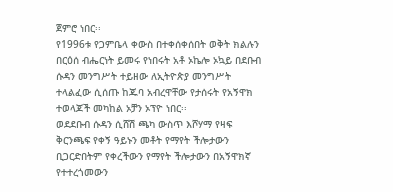ጀምሮ ነበር፡፡
የ1996ቱ የጋምቤላ ቀውስ በተቀሰቀሰበት ወቅት ክልሉን በርዕሰ ብሔርነት ይመሩ የነበሩት አቶ ኦኬሎ ኦኳይ በደቡብ ሱዳን መንግሥት ተይዘው ለኢትዮጵያ መንግሥት ተላልፈው ሲሰጡ ከጁባ አብረዋቸው የታሰሩት የአኝዋክ ተወላጆች መካከል ኦቻን ኦፕዮ ነበር፡፡
ወደደቡብ ሱዳን ሲሸሽ ጫካ ውስጥ እሾሃማ የዛፍ ቅርንጫፍ የቀኝ ዓይኑን መቶት የማየት ችሎታውን ቢጋርድበትም የቀረችውን የማየት ችሎታውን በአኝዋክኛ የተተረጎመውን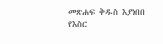መጽሐፍ ቅዱስ እያነበበ የእስር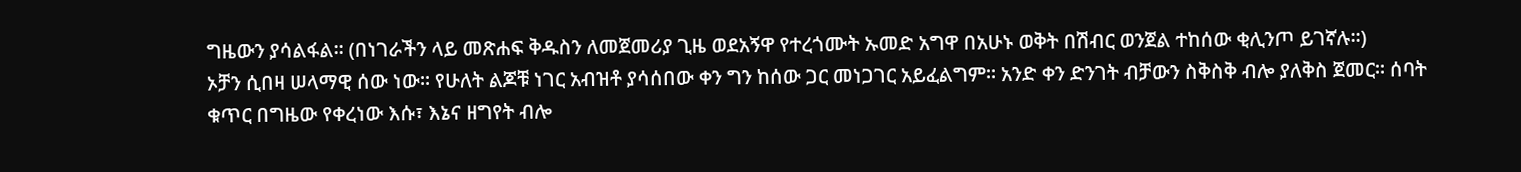ግዜውን ያሳልፋል፡፡ (በነገራችን ላይ መጽሐፍ ቅዱስን ለመጀመሪያ ጊዜ ወደአኝዋ የተረጎሙት ኡመድ አግዋ በአሁኑ ወቅት በሽብር ወንጀል ተከሰው ቂሊንጦ ይገኛሉ፡፡)
ኦቻን ሲበዛ ሠላማዊ ሰው ነው፡፡ የሁለት ልጆቹ ነገር አብዝቶ ያሳሰበው ቀን ግን ከሰው ጋር መነጋገር አይፈልግም፡፡ አንድ ቀን ድንገት ብቻውን ስቅስቅ ብሎ ያለቅስ ጀመር፡፡ ሰባት ቁጥር በግዜው የቀረነው እሱ፣ እኔና ዘግየት ብሎ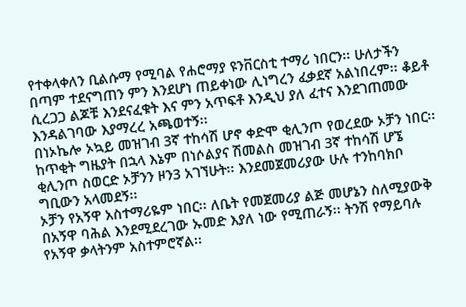የተቀላቀለን ቢልሱማ የሚባል የሐሮማያ ዩንቨርስቲ ተማሪ ነበርን፡፡ ሁለታችን በጣም ተደናግጠን ምን እንደሆነ ጠይቀነው ሊነግረን ፈቃደኛ አልነበረም፡፡ ቆይቶ ሲረጋጋ ልጆቹ እንደናፈቁት እና ምን አጥፍቶ እንዲህ ያለ ፈተና እንደገጠመው እንዳልገባው እያማረረ አጫወተኝ፡፡
በነኦኬሎ ኦኳይ መዝገብ 3ኛ ተከሳሽ ሆኖ ቀድሞ ቂሊንጦ የወረደው ኦቻን ነበር፡፡ ከጥቂት ግዜያት በኋላ እኔም በነሶልያና ሽመልስ መዝገብ 3ኛ ተከሳሽ ሆኜ ቂሊንጦ ስወርድ ኦቻንን ዞን3 አገኘሁት፡፡ እንደመጀመሪያው ሁሉ ተንከባክቦ ግቢውን አላመደኝ፡፡
ኦቻን የአኝዋ አስተማሪዬም ነበር፡፡ ለቤት የመጀመሪያ ልጅ መሆኔን ስለሚያውቅ በአኝዋ ባሕል እንደሚደረገው ኡመድ እያለ ነው የሚጠራኝ፡፡ ትንሽ የማይባሉ የአኝዋ ቃላትንም አስተምሮኛል፡፡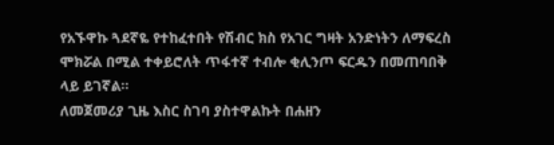የአኙዋኩ ጓደኛዬ የተከፈተበት የሽብር ክስ የአገር ግዛት አንድነትን ለማፍረስ ሞክሯል በሚል ተቀይሮለት ጥፋተኛ ተብሎ ቂሊንጦ ፍርዱን በመጠባበቅ ላይ ይገኛል፡፡
ለመጀመሪያ ጊዜ እስር ስገባ ያስተዋልኩት በሐዘን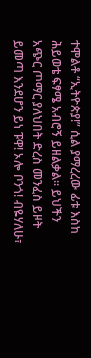ተሞልቶ “ኢትዮጵያ!” ሲል ያማረረው ፊቱ እስከ ሕይወቴ ፍፃሜ አብሮኝ ይዘልቃል፡፡ ይህችን አጭር ጦማር ያለህበት ድረስ መንፈስ ይዞት ይመጣ እንደሆን ይነ ፑዋ! ኦሎ ቦንጎ! ብዬሃለሁ፣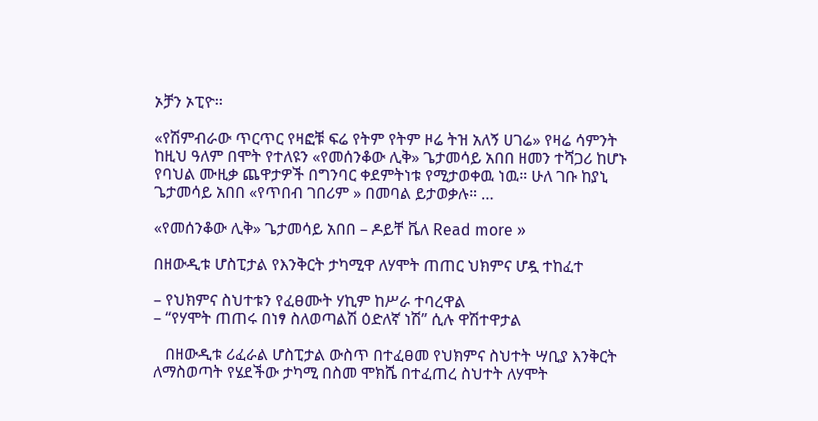ኦቻን ኦፒዮ፡፡

«የሽምብራው ጥርጥር የዛፎቹ ፍሬ የትም የትም ዞሬ ትዝ አለኝ ሀገሬ» የዛሬ ሳምንት ከዚህ ዓለም በሞት የተለዩን «የመሰንቆው ሊቅ» ጌታመሳይ አበበ ዘመን ተሻጋሪ ከሆኑ የባህል ሙዚቃ ጨዋታዎች በግንባር ቀደምትነቱ የሚታወቀዉ ነዉ። ሁለ ገቡ ከያኒ ጌታመሳይ አበበ «የጥበብ ገበሪም » በመባል ይታወቃሉ። …

«የመሰንቆው ሊቅ» ጌታመሳይ አበበ – ዶይቸ ቬለ Read more »

በዘውዲቱ ሆስፒታል የእንቅርት ታካሚዋ ለሃሞት ጠጠር ህክምና ሆዷ ተከፈተ

– የህክምና ስህተቱን የፈፀሙት ሃኪም ከሥራ ተባረዋል
– “የሃሞት ጠጠሩ በነፃ ስለወጣልሽ ዕድለኛ ነሽ” ሲሉ ዋሽተዋታል

   በዘውዲቱ ሪፈራል ሆስፒታል ውስጥ በተፈፀመ የህክምና ስህተት ሣቢያ እንቅርት ለማስወጣት የሄደችው ታካሚ በስመ ሞክሼ በተፈጠረ ስህተት ለሃሞት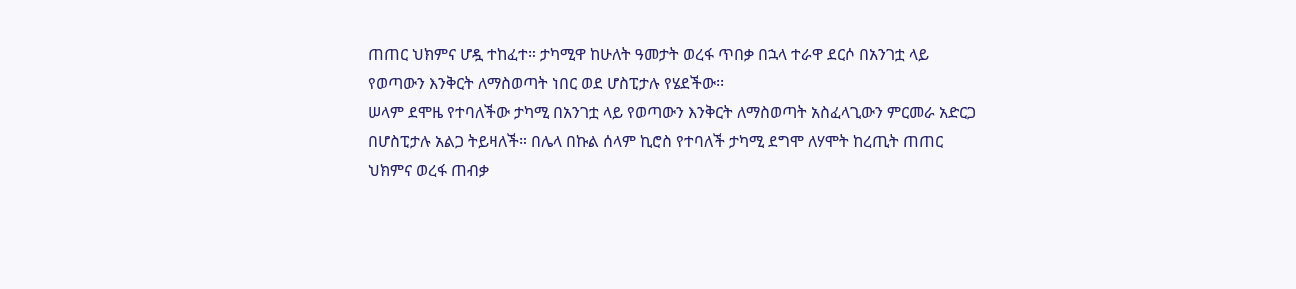ጠጠር ህክምና ሆዷ ተከፈተ። ታካሚዋ ከሁለት ዓመታት ወረፋ ጥበቃ በኋላ ተራዋ ደርሶ በአንገቷ ላይ የወጣውን እንቅርት ለማስወጣት ነበር ወደ ሆስፒታሉ የሄደችው፡፡
ሠላም ደሞዜ የተባለችው ታካሚ በአንገቷ ላይ የወጣውን እንቅርት ለማስወጣት አስፈላጊውን ምርመራ አድርጋ በሆስፒታሉ አልጋ ትይዛለች። በሌላ በኩል ሰላም ኪሮስ የተባለች ታካሚ ደግሞ ለሃሞት ከረጢት ጠጠር ህክምና ወረፋ ጠብቃ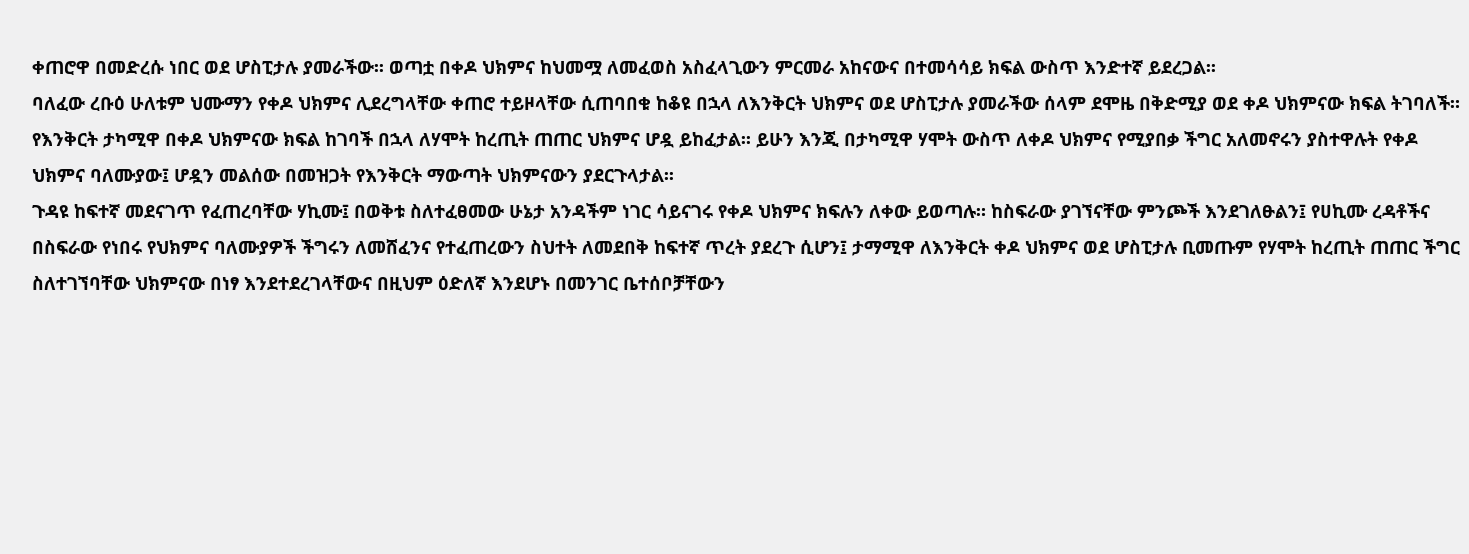ቀጠሮዋ በመድረሱ ነበር ወደ ሆስፒታሉ ያመራችው፡፡ ወጣቷ በቀዶ ህክምና ከህመሟ ለመፈወስ አስፈላጊውን ምርመራ አከናውና በተመሳሳይ ክፍል ውስጥ እንድተኛ ይደረጋል፡፡
ባለፈው ረቡዕ ሁለቱም ህሙማን የቀዶ ህክምና ሊደረግላቸው ቀጠሮ ተይዞላቸው ሲጠባበቁ ከቆዩ በኋላ ለእንቅርት ህክምና ወደ ሆስፒታሉ ያመራችው ሰላም ደሞዜ በቅድሚያ ወደ ቀዶ ህክምናው ክፍል ትገባለች። የእንቅርት ታካሚዋ በቀዶ ህክምናው ክፍል ከገባች በኋላ ለሃሞት ከረጢት ጠጠር ህክምና ሆዷ ይከፈታል፡፡ ይሁን እንጂ በታካሚዋ ሃሞት ውስጥ ለቀዶ ህክምና የሚያበቃ ችግር አለመኖሩን ያስተዋሉት የቀዶ ህክምና ባለሙያው፤ ሆዷን መልሰው በመዝጋት የእንቅርት ማውጣት ህክምናውን ያደርጉላታል፡፡
ጉዳዩ ከፍተኛ መደናገጥ የፈጠረባቸው ሃኪሙ፤ በወቅቱ ስለተፈፀመው ሁኔታ አንዳችም ነገር ሳይናገሩ የቀዶ ህክምና ክፍሉን ለቀው ይወጣሉ። ከስፍራው ያገኘናቸው ምንጮች እንደገለፁልን፤ የሀኪሙ ረዳቶችና በስፍራው የነበሩ የህክምና ባለሙያዎች ችግሩን ለመሸፈንና የተፈጠረውን ስህተት ለመደበቅ ከፍተኛ ጥረት ያደረጉ ሲሆን፤ ታማሚዋ ለእንቅርት ቀዶ ህክምና ወደ ሆስፒታሉ ቢመጡም የሃሞት ከረጢት ጠጠር ችግር ስለተገኘባቸው ህክምናው በነፃ እንደተደረገላቸውና በዚህም ዕድለኛ እንደሆኑ በመንገር ቤተሰቦቻቸውን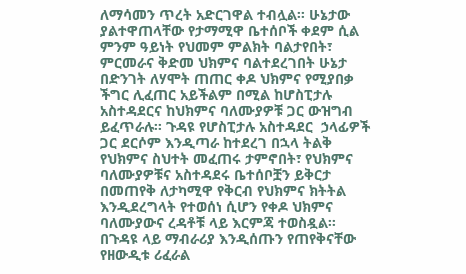ለማሳመን ጥረት አድርገዋል ተብሏል፡፡ ሁኔታው ያልተዋጠላቸው የታማሚዋ ቤተሰቦች ቀደም ሲል ምንም ዓይነት የህመም ምልክት ባልታየበት፣ ምርመራና ቅድመ ህክምና ባልተደረገበት ሁኔታ በድንገት ለሃሞት ጠጠር ቀዶ ህክምና የሚያበቃ ችግር ሊፈጠር አይችልም በሚል ከሆስፒታሉ አስተዳደርና ከህክምና ባለሙያዎቹ ጋር ውዝግብ ይፈጥራሉ፡፡ ጉዳዩ የሆስፒታሉ አስተዳደር  ኃላፊዎች ጋር ደርሶም እንዲጣራ ከተደረገ በኋላ ትልቅ የህክምና ስህተት መፈጠሩ ታምኖበት፣ የህክምና ባለሙያዎቹና አስተዳደሩ ቤተሰቦቿን ይቅርታ በመጠየቅ ለታካሚዋ የቅርብ የህክምና ክትትል እንዲደረግላት የተወሰነ ሲሆን የቀዶ ህክምና ባለሙያውና ረዳቶቹ ላይ እርምጃ ተወስዷል፡፡
በጉዳዩ ላይ ማብራሪያ እንዲሰጡን የጠየቅናቸው የዘውዲቱ ሪፈራል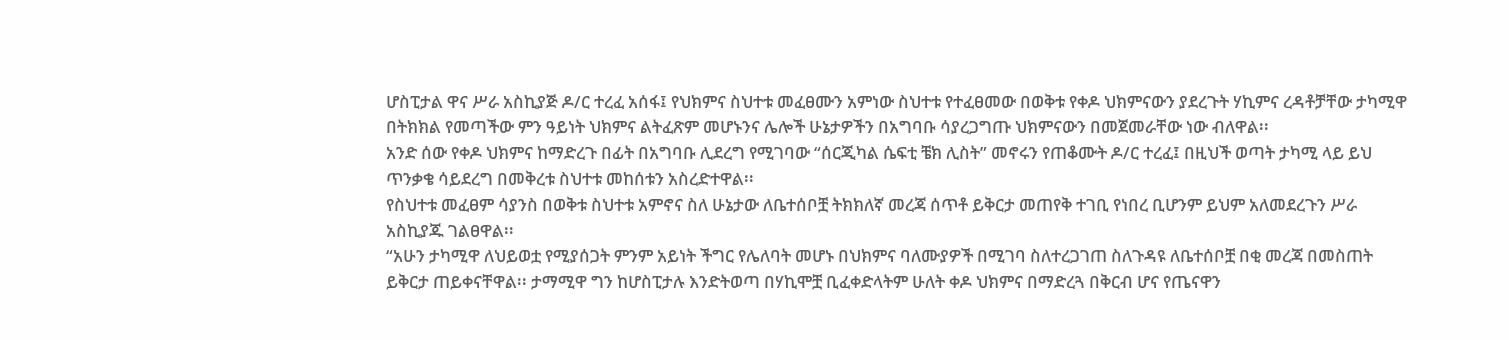ሆስፒታል ዋና ሥራ አስኪያጅ ዶ/ር ተረፈ አሰፋ፤ የህክምና ስህተቱ መፈፀሙን አምነው ስህተቱ የተፈፀመው በወቅቱ የቀዶ ህክምናውን ያደረጉት ሃኪምና ረዳቶቻቸው ታካሚዋ በትክክል የመጣችው ምን ዓይነት ህክምና ልትፈጽም መሆኑንና ሌሎች ሁኔታዎችን በአግባቡ ሳያረጋግጡ ህክምናውን በመጀመራቸው ነው ብለዋል፡፡
አንድ ሰው የቀዶ ህክምና ከማድረጉ በፊት በአግባቡ ሊደረግ የሚገባው “ሰርጂካል ሴፍቲ ቼክ ሊስት” መኖሩን የጠቆሙት ዶ/ር ተረፈ፤ በዚህች ወጣት ታካሚ ላይ ይህ ጥንቃቄ ሳይደረግ በመቅረቱ ስህተቱ መከሰቱን አስረድተዋል፡፡
የስህተቱ መፈፀም ሳያንስ በወቅቱ ስህተቱ አምኖና ስለ ሁኔታው ለቤተሰቦቿ ትክክለኛ መረጃ ሰጥቶ ይቅርታ መጠየቅ ተገቢ የነበረ ቢሆንም ይህም አለመደረጉን ሥራ አስኪያጁ ገልፀዋል፡፡
“አሁን ታካሚዋ ለህይወቷ የሚያሰጋት ምንም አይነት ችግር የሌለባት መሆኑ በህክምና ባለሙያዎች በሚገባ ስለተረጋገጠ ስለጉዳዩ ለቤተሰቦቿ በቂ መረጃ በመስጠት ይቅርታ ጠይቀናቸዋል፡፡ ታማሚዋ ግን ከሆስፒታሉ እንድትወጣ በሃኪሞቿ ቢፈቀድላትም ሁለት ቀዶ ህክምና በማድረጓ በቅርብ ሆና የጤናዋን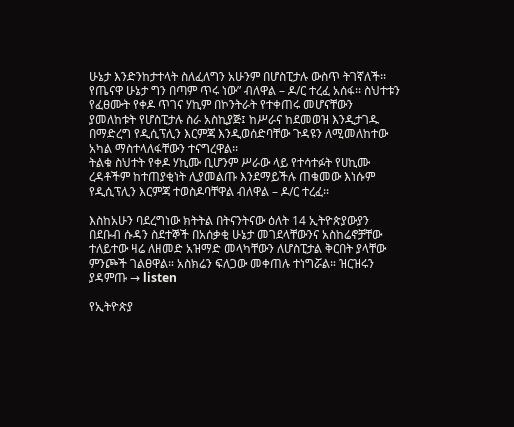ሁኔታ እንድንከታተላት ስለፈለግን አሁንም በሆስፒታሉ ውስጥ ትገኛለች፡፡ የጤናዋ ሁኔታ ግን በጣም ጥሩ ነው” ብለዋል – ዶ/ር ተረፈ አሰፋ፡፡ ስህተቱን የፈፀሙት የቀዶ ጥገና ሃኪም በኮንትራት የተቀጠሩ መሆናቸውን ያመለከቱት የሆስፒታሉ ስራ አስኪያጅ፤ ከሥራና ከደመወዝ እንዲታገዱ በማድረግ የዲሲፕሊን እርምጃ እንዲወሰድባቸው ጉዳዩን ለሚመለከተው አካል ማስተላለፋቸውን ተናግረዋል፡፡
ትልቁ ስህተት የቀዶ ሃኪሙ ቢሆንም ሥራው ላይ የተሳተፉት የሀኪሙ ረዳቶችም ከተጠያቂነት ሊያመልጡ እንደማይችሉ ጠቁመው እነሱም የዲሲፕሊን እርምጃ ተወስዶባቸዋል ብለዋል – ዶ/ር ተረፈ፡፡

እስከአሁን ባደረግነው ክትትል በትናንትናው ዕለት 14 ኢትዮጵያውያን በደቡብ ሱዳን ስደተኞች በአሰቃቂ ሁኔታ መገደላቸውንና አስከሬኖቻቸው ተለይተው ዛሬ ለዘመድ አዝማድ መላካቸውን ለሆስፒታል ቅርበት ያላቸው ምንጮች ገልፀዋል። አስክሬን ፍለጋው መቀጠሉ ተነግሯል። ዝርዝሩን ያዳምጡ → listen

የኢትዮጵያ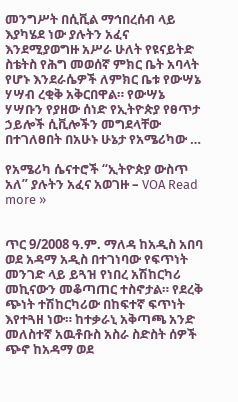መንግሥት በሲቪል ማኅበረሰብ ላይ እያካሄደ ነው ያሉትን አፈና እንደሚያወግዙ አሥራ ሁለት የዩናይትድ ስቴትስ የሕግ መወሰኛ ምክር ቤት አባላት የሆኑ እንደራሴዎች ለምክር ቤቱ የውሣኔ ሃሣብ ረቂቅ አቅርበዋል። የውሣኔ ሃሣቡን የያዘው ሰነድ የኢትዮጵያ የፀጥታ ኃይሎች ሲቪሎችን መግደላቸው በተገለፀበት በአሁኑ ሁኔታ የአሜሪካው …

የአሜሪካ ሴናተሮች “ኢትዮጵያ ውስጥ አለ” ያሉትን አፈና አወገዙ – VOA Read more »


ጥር 9/2008 ዓ.ም. ማለዳ ከአዲስ አበባ ወደ አዳማ አዲስ በተገነባው የፍጥነት መንገድ ላይ ይጓዝ የነበረ አሽከርካሪ መኪናውን መቆጣጠር ተስኖታል። የደረቅ ጭነት ተሽከርካሪው በከፍተኛ ፍጥነት እየተጓዘ ነው። ከተቃራኒ አቅጣጫ አንድ መለስተኛ አዉቶቡስ አስራ ስድስት ሰዎች ጭኖ ከአዳማ ወደ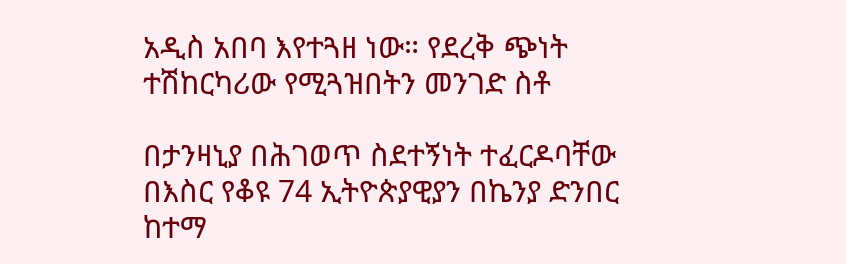አዲስ አበባ እየተጓዘ ነው። የደረቅ ጭነት ተሽከርካሪው የሚጓዝበትን መንገድ ስቶ

በታንዛኒያ በሕገወጥ ስደተኝነት ተፈርዶባቸው በእስር የቆዩ 74 ኢትዮጵያዊያን በኬንያ ድንበር ከተማ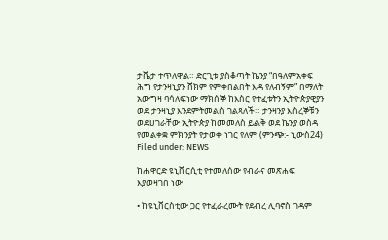ታቬታ ተጥለዋል። ድርጊቱ ያስቆጣት ኬንያ “በዓለምአቀፍ ሕግ የታንዛኒያን ሸክም የምቀበልበት እዳ የለብኝም” በማለት አውግዛ ባሳለፍነው ማክሰኞ ከእስር የተፈቱትን ኢትዮጵያዊያን ወደ ታንዛኒያ እንደምትመልስ ገልጻለች። ታንዛንያ እስረኞቹን ወደሀገራቸው ኢትዮጵያ ከመመለስ ይልቅ ወደ ኬንያ ወስዳ የመልቀቋ ምክንያት የታወቀ ነገር የለም (ምንጭ:- ኒውስ24) Filed under: NEWS

ከሐዋርድ ዩኒቨርሲቲ የተመለሰው የብራና መጽሐፍ እያወዛገበ ነው

• ከዩኒቨርስቲው ጋር የተፈራረሙት የደብረ ሊባኖስ ገዳም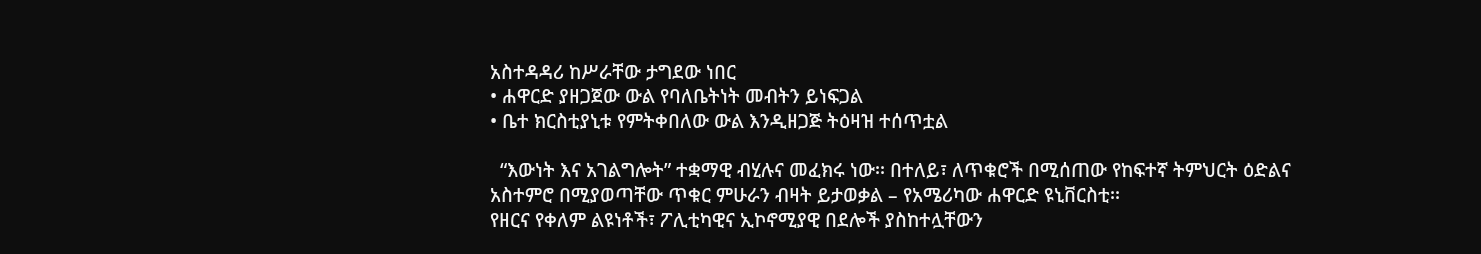አስተዳዳሪ ከሥራቸው ታግደው ነበር
• ሐዋርድ ያዘጋጀው ውል የባለቤትነት መብትን ይነፍጋል
• ቤተ ክርስቲያኒቱ የምትቀበለው ውል እንዲዘጋጅ ትዕዛዝ ተሰጥቷል

  “እውነት እና አገልግሎት” ተቋማዊ ብሂሉና መፈክሩ ነው፡፡ በተለይ፣ ለጥቁሮች በሚሰጠው የከፍተኛ ትምህርት ዕድልና አስተምሮ በሚያወጣቸው ጥቁር ምሁራን ብዛት ይታወቃል – የአሜሪካው ሐዋርድ ዩኒቨርስቲ፡፡
የዘርና የቀለም ልዩነቶች፣ ፖሊቲካዊና ኢኮኖሚያዊ በደሎች ያስከተሏቸውን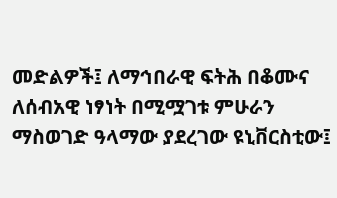መድልዎች፤ ለማኅበራዊ ፍትሕ በቆሙና ለሰብአዊ ነፃነት በሚሟገቱ ምሁራን ማስወገድ ዓላማው ያደረገው ዩኒቨርስቲው፤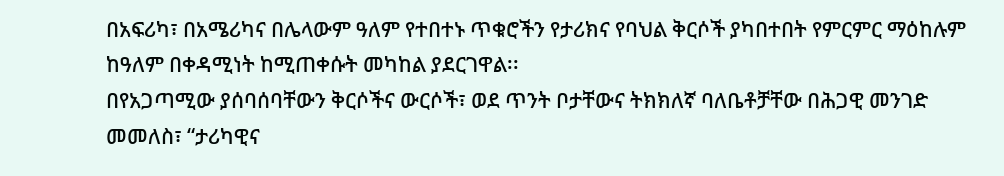በአፍሪካ፣ በአሜሪካና በሌላውም ዓለም የተበተኑ ጥቁሮችን የታሪክና የባህል ቅርሶች ያካበተበት የምርምር ማዕከሉም ከዓለም በቀዳሚነት ከሚጠቀሱት መካከል ያደርገዋል፡፡
በየአጋጣሚው ያሰባሰባቸውን ቅርሶችና ውርሶች፣ ወደ ጥንት ቦታቸውና ትክክለኛ ባለቤቶቻቸው በሕጋዊ መንገድ መመለስ፣ “ታሪካዊና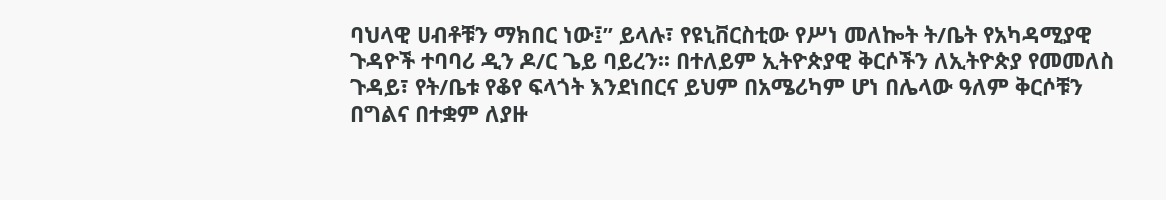ባህላዊ ሀብቶቹን ማክበር ነው፤” ይላሉ፣ የዩኒቨርስቲው የሥነ መለኰት ት/ቤት የአካዳሚያዊ ጉዳዮች ተባባሪ ዲን ዶ/ር ጌይ ባይረን፡፡ በተለይም ኢትዮጵያዊ ቅርሶችን ለኢትዮጵያ የመመለስ ጉዳይ፣ የት/ቤቱ የቆየ ፍላጎት እንደነበርና ይህም በአሜሪካም ሆነ በሌላው ዓለም ቅርሶቹን በግልና በተቋም ለያዙ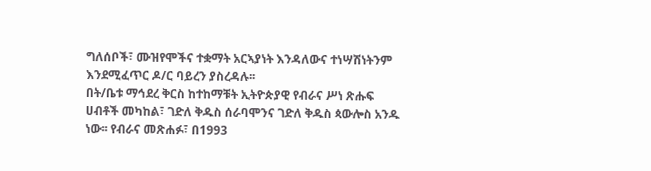ግለሰቦች፣ ሙዝየሞችና ተቋማት አርኣያነት እንዳለውና ተነሣሽነትንም እንደሚፈጥር ዶ/ር ባይረን ያስረዳሉ፡፡
በት/ቤቱ ማኅደረ ቅርስ ከተከማቹት ኢትዮጵያዊ የብራና ሥነ ጽሑፍ ሀብቶች መካከል፣ ገድለ ቅዱስ ሰራባሞንና ገድለ ቅዱስ ጳውሎስ አንዱ ነው፡፡ የብራና መጽሐፉ፣ በ1993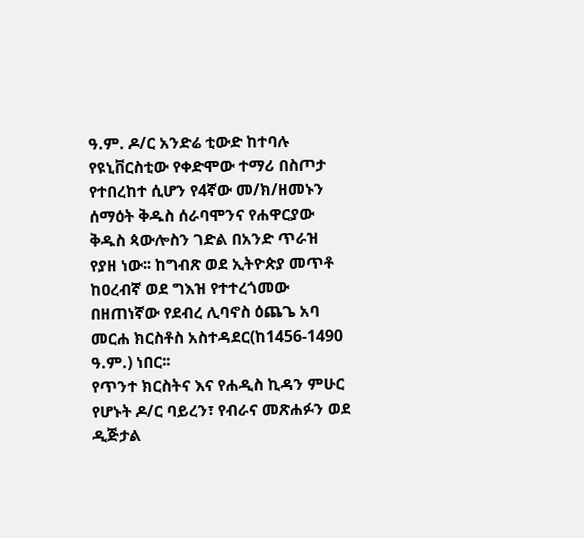ዓ.ም. ዶ/ር አንድሬ ቲውድ ከተባሉ የዩኒቨርስቲው የቀድሞው ተማሪ በስጦታ የተበረከተ ሲሆን የ4ኛው መ/ክ/ዘመኑን ሰማዕት ቅዱስ ሰራባሞንና የሐዋርያው ቅዱስ ጳውሎስን ገድል በአንድ ጥራዝ የያዘ ነው፡፡ ከግብጽ ወደ ኢትዮጵያ መጥቶ ከዐረብኛ ወደ ግእዝ የተተረጎመው በዘጠነኛው የደብረ ሊባኖስ ዕጨጌ አባ መርሐ ክርስቶስ አስተዳደር(ከ1456-1490 ዓ.ም.) ነበር፡፡
የጥንተ ክርስትና እና የሐዲስ ኪዳን ምሁር የሆኑት ዶ/ር ባይረን፣ የብራና መጽሐፉን ወደ ዲጅታል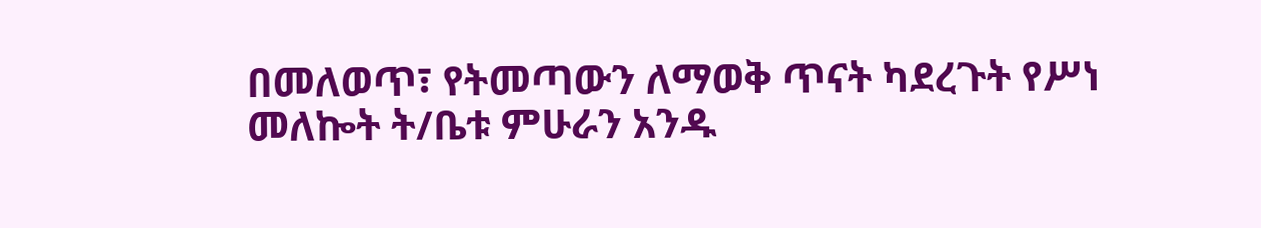በመለወጥ፣ የትመጣውን ለማወቅ ጥናት ካደረጉት የሥነ መለኰት ት/ቤቱ ምሁራን አንዱ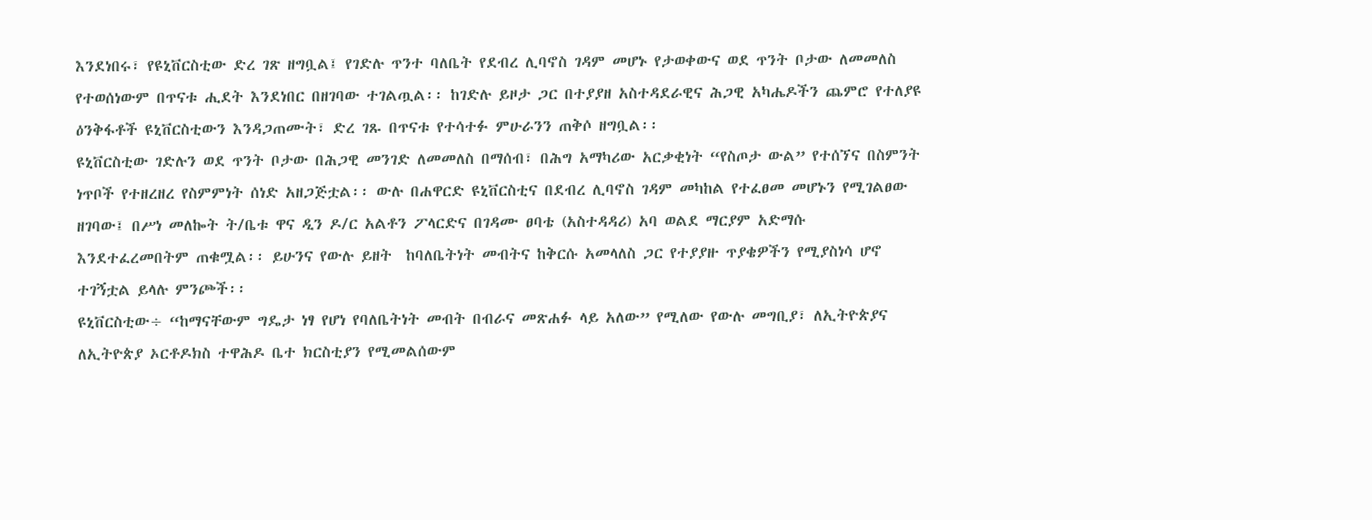እንደነበሩ፣ የዩኒቨርስቲው ድረ ገጽ ዘግቧል፤ የገድሉ ጥንተ ባለቤት የደብረ ሊባኖስ ገዳም መሆኑ የታወቀውና ወደ ጥንት ቦታው ለመመለስ የተወሰነውም በጥናቱ ሒደት እንደነበር በዘገባው ተገልጧል፡፡ ከገድሉ ይዞታ ጋር በተያያዘ አስተዳደራዊና ሕጋዊ አካሔዶችን ጨምሮ የተለያዩ ዕንቅፋቶች ዩኒቨርስቲውን እንዳጋጠሙት፣ ድረ ገጹ በጥናቱ የተሳተፉ ምሁራንን ጠቅሶ ዘግቧል፡፡
ዩኒቨርስቲው ገድሉን ወደ ጥንት ቦታው በሕጋዊ መንገድ ለመመለስ በማሰብ፣ በሕግ አማካሪው አርቃቂነት “የስጦታ ውል” የተሰኘና በስምንት ነጥቦች የተዘረዘረ የስምምነት ሰነድ አዘጋጅቷል፡፡ ውሉ በሐዋርድ ዩኒቨርስቲና በደብረ ሊባኖስ ገዳም መካከል የተፈፀመ መሆኑን የሚገልፀው ዘገባው፤ በሥነ መለኰት ት/ቤቱ ዋና ዲን ዶ/ር አልቶን ፖላርድና በገዳሙ ፀባቴ (አስተዳዳሪ) አባ ወልደ ማርያም አድማሱ እንደተፈረመበትም ጠቁሟል፡፡ ይሁንና የውሉ ይዘት  ከባለቤትነት መብትና ከቅርሱ አመላለስ ጋር የተያያዙ ጥያቄዎችን የሚያስነሳ ሆኖ ተገኝቷል ይላሉ ምንጮች፡፡
ዩኒቨርስቲው÷ “ከማናቸውም ግዴታ ነፃ የሆነ የባለቤትነት መብት በብራና መጽሐፉ ላይ አለው” የሚለው የውሉ መግቢያ፣ ለኢትዮጵያና ለኢትዮጵያ ኦርቶዶክስ ተዋሕዶ ቤተ ክርስቲያን የሚመልሰውም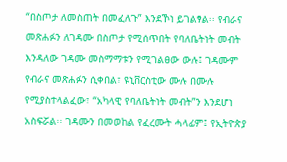“በስጦታ ለመስጠት በመፈለጉ” እንደኾነ ይገልፃል፡፡ የብራና መጽሐፉን ለገዳሙ በስጦታ የሚሰጥበት የባለቤትነት መብት እንዳለው ገዳሙ መስማማቱን የሚገልፀው ውሉ፤ ገዳሙም የብራና መጽሐፉን ሲቀበል፣ ዩኒቨርስቲው ሙሉ በሙሉ የሚያስተላልፈው፣ “አካላዊ የባለቤትነት መብት”ን እንደሆነ አስፍሯል፡፡ ገዳሙን በመወከል የፈረሙት ሓላፊም፤ የኢትዮጵያ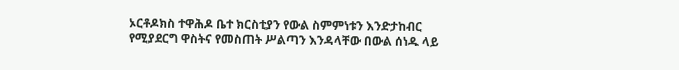ኦርቶዶክስ ተዋሕዶ ቤተ ክርስቲያን የውል ስምምነቱን እንድታከብር የሚያደርግ ዋስትና የመስጠት ሥልጣን እንዳላቸው በውል ሰነዱ ላይ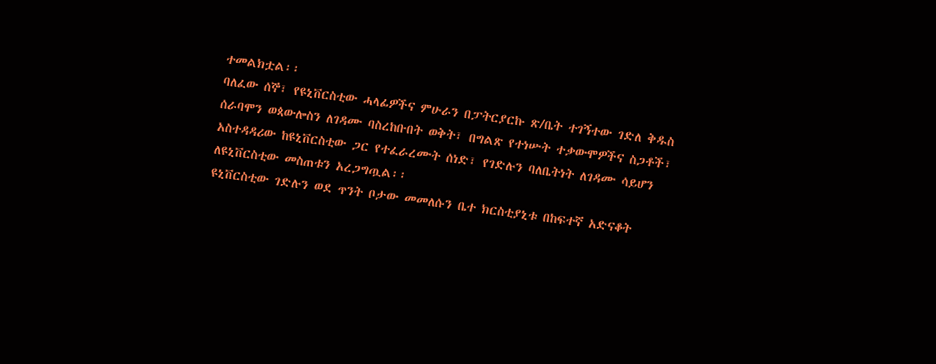ተመልክቷል፡፡
ባለፈው ሰኞ፣ የዩኒቨርስቲው ሓላፊዎችና ምሁራን በፓትርያርኩ ጽ/ቤት ተገኝተው ገድለ ቅዱስ ሰራባሞን ወጳውሎስን ለገዳሙ ባስረከቡበት ወቅት፣ በግልጽ የተነሡት ተቃውሞዎችና ስጋቶች፣ አስተዳዳሪው ከዩኒቨርስቲው ጋር የተፈራረሙት ሰነድ፣ የገድሉን ባለቤትነት ለገዳሙ ሳይሆን ለዩኒቨርስቲው መስጠቱን አረጋግጧል፡፡
ዩኒቨርስቲው ገድሉን ወደ ጥንት ቦታው መመለሱን ቤተ ክርስቲያኒቱ በከፍተኛ አድናቆት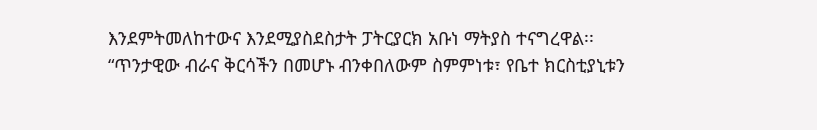እንደምትመለከተውና እንደሚያስደስታት ፓትርያርክ አቡነ ማትያስ ተናግረዋል፡፡ “ጥንታዊው ብራና ቅርሳችን በመሆኑ ብንቀበለውም ስምምነቱ፣ የቤተ ክርስቲያኒቱን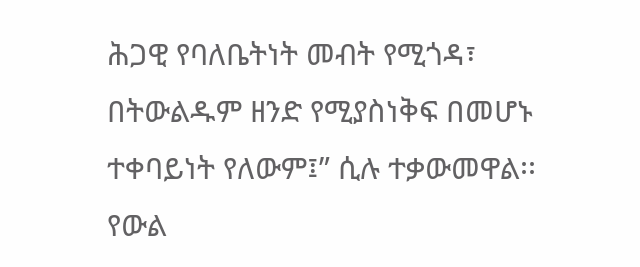ሕጋዊ የባለቤትነት መብት የሚጎዳ፣ በትውልዱም ዘንድ የሚያስነቅፍ በመሆኑ ተቀባይነት የለውም፤” ሲሉ ተቃውመዋል፡፡
የውል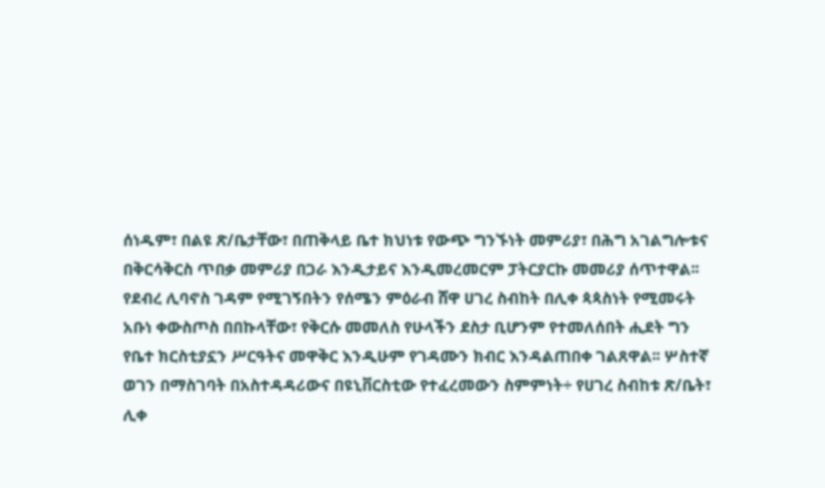ሰነዱም፣ በልዩ ጽ/ቤታቸው፣ በጠቅላይ ቤተ ክህነቱ የውጭ ግንኙነት መምሪያ፣ በሕግ አገልግሎቱና በቅርሳቅርስ ጥበቃ መምሪያ በጋራ እንዲታይና እንዲመረመርም ፓትርያርኩ መመሪያ ሰጥተዋል፡፡
የደብረ ሊባኖስ ገዳም የሚገኝበትን የሰሜን ምዕራብ ሸዋ ሀገረ ስብከት በሊቀ ጳጳስነት የሚመሩት አቡነ ቀውስጦስ በበኩላቸው፣ የቅርሱ መመለስ የሁላችን ደስታ ቢሆንም የተመለሰበት ሒደት ግን የቤተ ክርስቲያኗን ሥርዓትና መዋቅር እንዲሁም የገዳሙን ክብር እንዳልጠበቀ ገልጸዋል፡፡ ሦስተኛ ወገን በማስገባት በአስተዳዳሪውና በዩኒቨርስቲው የተፈረመውን ስምምነት÷ የሀገረ ስብከቱ ጽ/ቤት፣ ሊቀ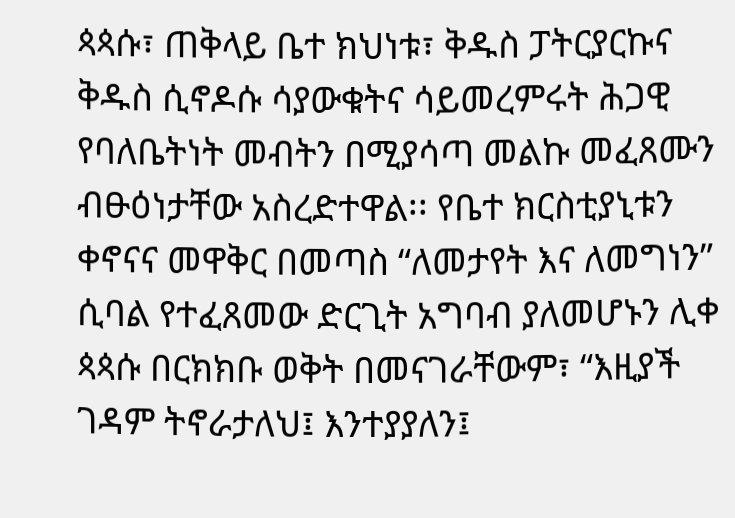ጳጳሱ፣ ጠቅላይ ቤተ ክህነቱ፣ ቅዱስ ፓትርያርኩና ቅዱስ ሲኖዶሱ ሳያውቁትና ሳይመረምሩት ሕጋዊ የባለቤትነት መብትን በሚያሳጣ መልኩ መፈጸሙን ብፁዕነታቸው አስረድተዋል፡፡ የቤተ ክርስቲያኒቱን ቀኖናና መዋቅር በመጣስ “ለመታየት እና ለመግነን” ሲባል የተፈጸመው ድርጊት አግባብ ያለመሆኑን ሊቀ ጳጳሱ በርክክቡ ወቅት በመናገራቸውም፣ “እዚያች ገዳም ትኖራታለህ፤ እንተያያለን፤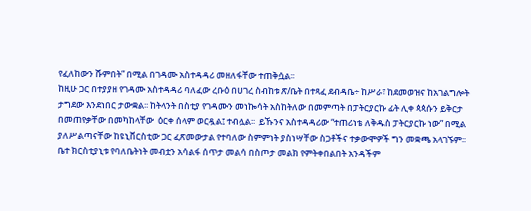የፈለከውን ሹምበት” በሚል በገዳሙ አስተዳዳሪ መዘለፋቸው ተጠቅሷል፡፡
ከዚሁ ጋር በተያያዘ የገዳሙ አስተዳዳሪ ባለፈው ረቡዕ በሀገረ ስብከቱ ጽ/ቤት በተጻፈ ደብዳቤ÷ ከሥራ፣ ከደመወዝና ከአገልግሎት ታግደው እንደነበር ታውቋል፡፡ ከትላንት በስቲያ የገዳሙን መነኰሳት አስከትለው በመምጣት በፓትርያርኩ ፊት ሊቀ ጳጳሱን ይቅርታ በመጠየቃቸው በመካከላቸው  ዕርቀ ሰላም ወርዷል፤ ተብሏል፡፡  ይኹንና አስተዳዳሪው “ተጠሪነቴ ለቅዱስ ፓትርያርኩ ነው” በሚል ያለሥልጣናቸው ከዩኒቨርስቲው ጋር ፈጽመውታል የተባለው ስምምነት ያስነሣቸው ስጋቶችና ተቃውሞዎች ግን መቋጫ አላገኙም፡፡
ቤተ ክርስቲያኒቱ የባለቤትነት መብቷን አሳልፋ ሰጥታ መልሳ በስጦታ መልክ የምትቀበልበት አንዳችም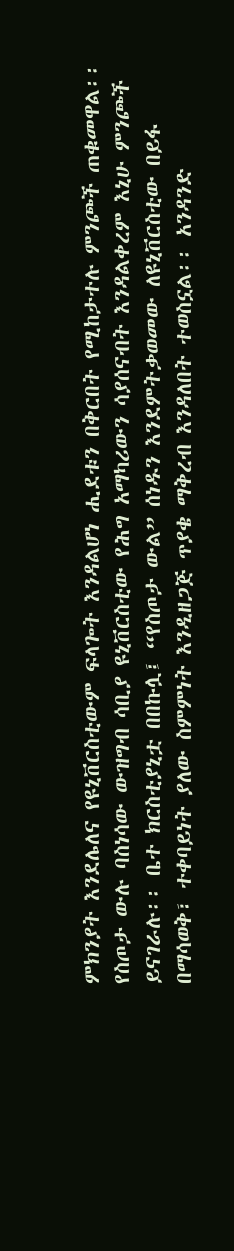ምክንያት እንደሌለና የዩኒቨርስቲውም ፍላጐት እንዳልሆነ ሒደቱን በቅርበት የሚከታተሉ ምንጮች ጠቁመዋል፡፡  የስጦታ ውሉ ባስነሳው ውዝግብ ሳቢያ ዩኒቨርስቲው የሕግ አማካሪውን ሳያሰናብት እንዳልቀረም እኒሁ ምንጮች ይናገራሉ፡፡ ቤተ ክርስቲያኒቷ በበኩሏ፤ “የስጦታ ውል” ሰነዱን እንደምትቃወመው ለዩኒቨርስቲው በይፋ በማሳወቅ፣ ተቀባይነት ያለው ስምምነት እንዲዘጋጅ ጥያቄ ማቅረብ እንዳለበት ተወስኗል፡፡ አንዳንድ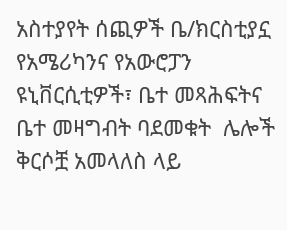አስተያየት ሰጪዎች ቤ/ክርስቲያኗ የአሜሪካንና የአውሮፓን ዩኒቨርሲቲዎች፣ ቤተ መጻሕፍትና ቤተ መዛግብት ባደመቁት  ሌሎች ቅርሶቿ አመላለስ ላይ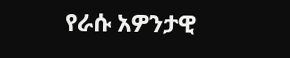የራሱ አዎንታዊ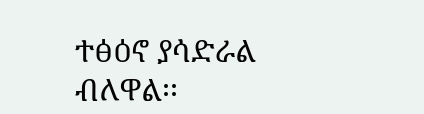ተፅዕኖ ያሳድራል ብለዋል፡፡